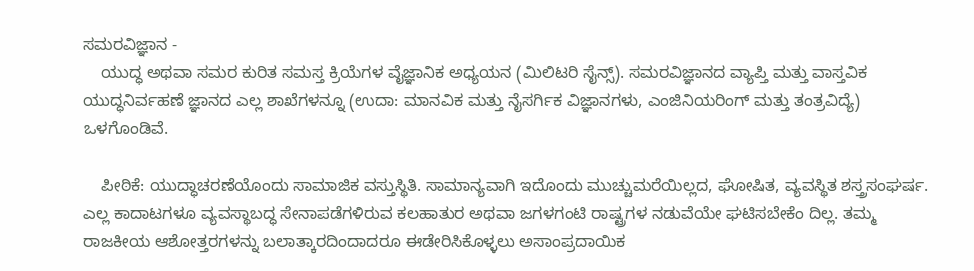ಸಮರವಿಜ್ಞಾನ -
    ಯುದ್ಧ ಅಥವಾ ಸಮರ ಕುರಿತ ಸಮಸ್ತ ಕ್ರಿಯೆಗಳ ವೈಜ್ಞಾನಿಕ ಅಧ್ಯಯನ (ಮಿಲಿಟರಿ ಸೈನ್ಸ್). ಸಮರವಿಜ್ಞಾನದ ವ್ಯಾಪ್ತಿ ಮತ್ತು ವಾಸ್ತವಿಕ ಯುದ್ಧನಿರ್ವಹಣೆ ಜ್ಞಾನದ ಎಲ್ಲ ಶಾಖೆಗಳನ್ನೂ (ಉದಾ: ಮಾನವಿಕ ಮತ್ತು ನೈಸರ್ಗಿಕ ವಿಜ್ಞಾನಗಳು, ಎಂಜಿನಿಯರಿಂಗ್ ಮತ್ತು ತಂತ್ರವಿದ್ಯೆ) ಒಳಗೊಂಡಿವೆ.

    ಪೀಠಿಕೆ: ಯುದ್ಧಾಚರಣೆಯೊಂದು ಸಾಮಾಜಿಕ ವಸ್ತುಸ್ಥಿತಿ. ಸಾಮಾನ್ಯವಾಗಿ ಇದೊಂದು ಮುಚ್ಚುಮರೆಯಿಲ್ಲದ, ಘೋಷಿತ, ವ್ಯವಸ್ಥಿತ ಶಸ್ತ್ರಸಂಘರ್ಷ. ಎಲ್ಲ ಕಾದಾಟಗಳೂ ವ್ಯವಸ್ಥಾಬದ್ಧ ಸೇನಾಪಡೆಗಳಿರುವ ಕಲಹಾತುರ ಅಥವಾ ಜಗಳಗಂಟಿ ರಾಷ್ಟ್ರಗಳ ನಡುವೆಯೇ ಘಟಿಸಬೇಕೆಂ ದಿಲ್ಲ. ತಮ್ಮ ರಾಜಕೀಯ ಆಶೋತ್ತರಗಳನ್ನು ಬಲಾತ್ಕಾರದಿಂದಾದರೂ ಈಡೇರಿಸಿಕೊಳ್ಳಲು ಅಸಾಂಪ್ರದಾಯಿಕ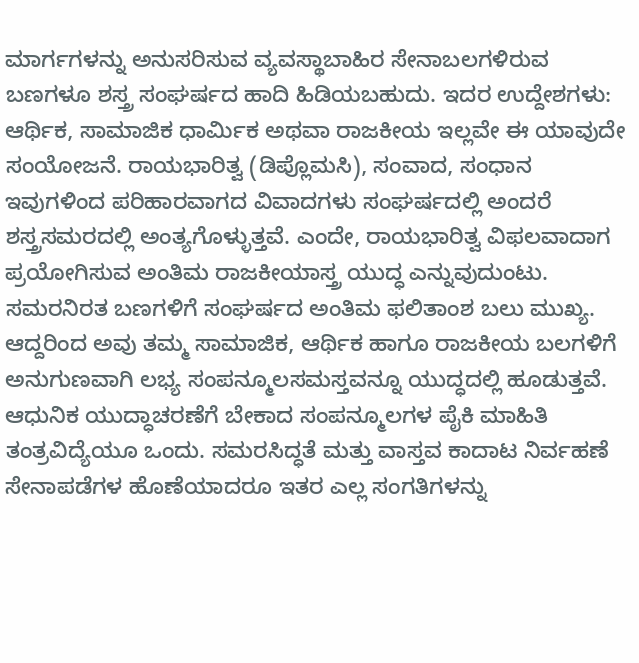ಮಾರ್ಗಗಳನ್ನು ಅನುಸರಿಸುವ ವ್ಯವಸ್ಥಾಬಾಹಿರ ಸೇನಾಬಲಗಳಿರುವ ಬಣಗಳೂ ಶಸ್ತ್ರ ಸಂಘರ್ಷದ ಹಾದಿ ಹಿಡಿಯಬಹುದು. ಇದರ ಉದ್ದೇಶಗಳು: ಆರ್ಥಿಕ, ಸಾಮಾಜಿಕ ಧಾರ್ಮಿಕ ಅಥವಾ ರಾಜಕೀಯ ಇಲ್ಲವೇ ಈ ಯಾವುದೇ ಸಂಯೋಜನೆ. ರಾಯಭಾರಿತ್ವ (ಡಿಪ್ಲೊಮಸಿ), ಸಂವಾದ, ಸಂಧಾನ ಇವುಗಳಿಂದ ಪರಿಹಾರವಾಗದ ವಿವಾದಗಳು ಸಂಘರ್ಷದಲ್ಲಿ ಅಂದರೆ ಶಸ್ತ್ರಸಮರದಲ್ಲಿ ಅಂತ್ಯಗೊಳ್ಳುತ್ತವೆ. ಎಂದೇ, ರಾಯಭಾರಿತ್ವ ವಿಫಲವಾದಾಗ ಪ್ರಯೋಗಿಸುವ ಅಂತಿಮ ರಾಜಕೀಯಾಸ್ತ್ರ ಯುದ್ಧ ಎನ್ನುವುದುಂಟು. ಸಮರನಿರತ ಬಣಗಳಿಗೆ ಸಂಘರ್ಷದ ಅಂತಿಮ ಫಲಿತಾಂಶ ಬಲು ಮುಖ್ಯ. ಆದ್ದರಿಂದ ಅವು ತಮ್ಮ ಸಾಮಾಜಿಕ, ಆರ್ಥಿಕ ಹಾಗೂ ರಾಜಕೀಯ ಬಲಗಳಿಗೆ ಅನುಗುಣವಾಗಿ ಲಭ್ಯ ಸಂಪನ್ಮೂಲಸಮಸ್ತವನ್ನೂ ಯುದ್ಧದಲ್ಲಿ ಹೂಡುತ್ತವೆ. ಆಧುನಿಕ ಯುದ್ಧಾಚರಣೆಗೆ ಬೇಕಾದ ಸಂಪನ್ಮೂಲಗಳ ಪೈಕಿ ಮಾಹಿತಿ ತಂತ್ರವಿದ್ಯೆಯೂ ಒಂದು. ಸಮರಸಿದ್ಧತೆ ಮತ್ತು ವಾಸ್ತವ ಕಾದಾಟ ನಿರ್ವಹಣೆ ಸೇನಾಪಡೆಗಳ ಹೊಣೆಯಾದರೂ ಇತರ ಎಲ್ಲ ಸಂಗತಿಗಳನ್ನು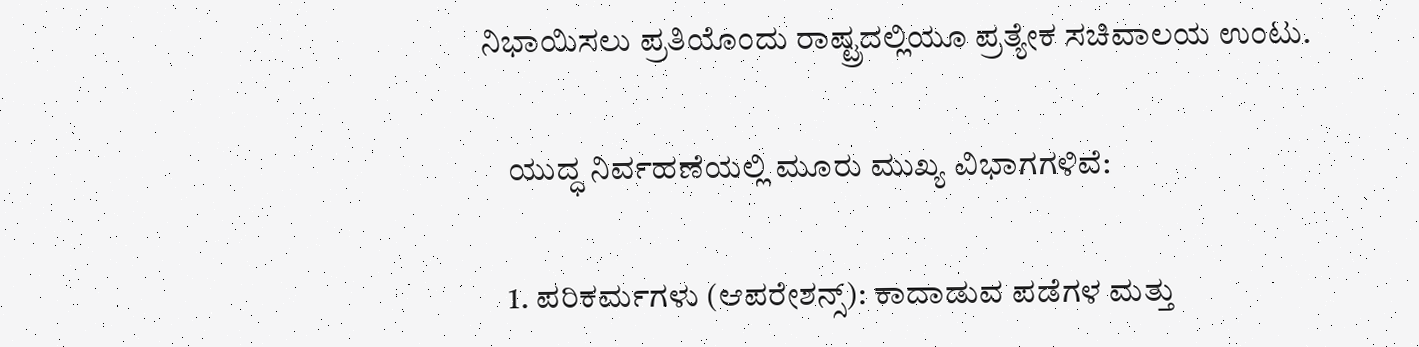ನಿಭಾಯಿಸಲು ಪ್ರತಿಯೊಂದು ರಾಷ್ಟ್ರದಲ್ಲಿಯೂ ಪ್ರತ್ಯೇಕ ಸಚಿವಾಲಯ ಉಂಟು.

    ಯುದ್ಧ ನಿರ್ವಹಣೆಯಲ್ಲಿ ಮೂರು ಮುಖ್ಯ ವಿಭಾಗಗಳಿವೆ:

    1. ಪರಿಕರ್ಮಗಳು (ಆಪರೇಶನ್ಸ್): ಕಾದಾಡುವ ಪಡೆಗಳ ಮತ್ತು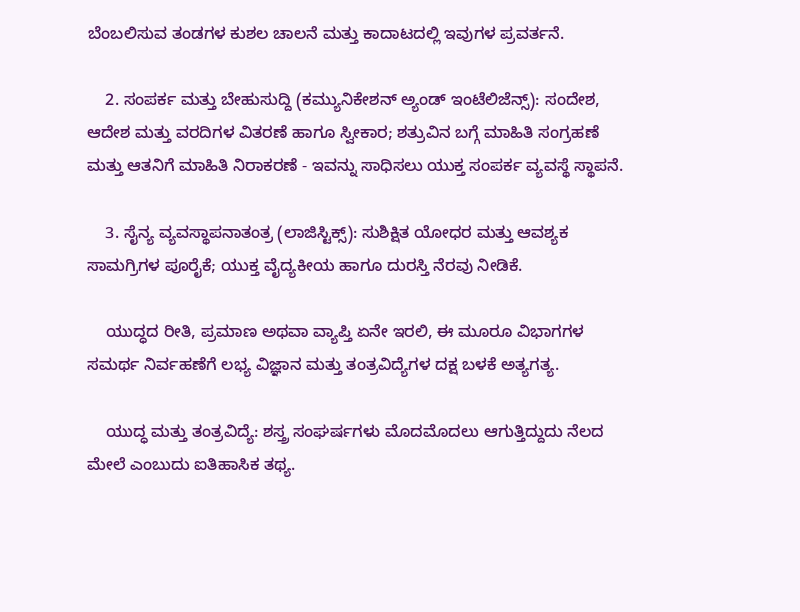ಬೆಂಬಲಿಸುವ ತಂಡಗಳ ಕುಶಲ ಚಾಲನೆ ಮತ್ತು ಕಾದಾಟದಲ್ಲಿ ಇವುಗಳ ಪ್ರವರ್ತನೆ.

    2. ಸಂಪರ್ಕ ಮತ್ತು ಬೇಹುಸುದ್ದಿ (ಕಮ್ಯುನಿಕೇಶನ್ ಅ್ಯಂಡ್ ಇಂಟೆಲಿಜೆನ್ಸ್): ಸಂದೇಶ, ಆದೇಶ ಮತ್ತು ವರದಿಗಳ ವಿತರಣೆ ಹಾಗೂ ಸ್ವೀಕಾರ; ಶತ್ರುವಿನ ಬಗ್ಗೆ ಮಾಹಿತಿ ಸಂಗ್ರಹಣೆ ಮತ್ತು ಆತನಿಗೆ ಮಾಹಿತಿ ನಿರಾಕರಣೆ - ಇವನ್ನು ಸಾಧಿಸಲು ಯುಕ್ತ ಸಂಪರ್ಕ ವ್ಯವಸ್ಥೆ ಸ್ಥಾಪನೆ.

    3. ಸೈನ್ಯ ವ್ಯವಸ್ಥಾಪನಾತಂತ್ರ (ಲಾಜಿಸ್ಟಿಕ್ಸ್): ಸುಶಿಕ್ಷಿತ ಯೋಧರ ಮತ್ತು ಆವಶ್ಯಕ ಸಾಮಗ್ರಿಗಳ ಪೂರೈಕೆ; ಯುಕ್ತ ವೈದ್ಯಕೀಯ ಹಾಗೂ ದುರಸ್ತಿ ನೆರವು ನೀಡಿಕೆ.

    ಯುದ್ಧದ ರೀತಿ, ಪ್ರಮಾಣ ಅಥವಾ ವ್ಯಾಪ್ತಿ ಏನೇ ಇರಲಿ, ಈ ಮೂರೂ ವಿಭಾಗಗಳ ಸಮರ್ಥ ನಿರ್ವಹಣೆಗೆ ಲಭ್ಯ ವಿಜ್ಞಾನ ಮತ್ತು ತಂತ್ರವಿದ್ಯೆಗಳ ದಕ್ಷ ಬಳಕೆ ಅತ್ಯಗತ್ಯ.

    ಯುದ್ಧ ಮತ್ತು ತಂತ್ರವಿದ್ಯೆ: ಶಸ್ತ್ರ ಸಂಘರ್ಷಗಳು ಮೊದಮೊದಲು ಆಗುತ್ತಿದ್ದುದು ನೆಲದ ಮೇಲೆ ಎಂಬುದು ಐತಿಹಾಸಿಕ ತಥ್ಯ.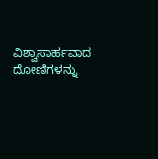ವಿಶ್ವಾಸಾರ್ಹವಾದ ದೋಣಿಗಳನ್ನು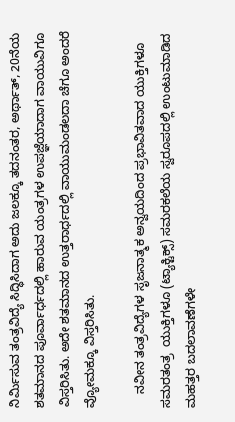ನಿರ್ಮಿಸುವ ತಂತ್ರವಿದ್ಯೆ ಸಿದ್ಧಿಸಿದಾಗ ಅದು ಜಲಕ್ಕೂ ತದನಂತರ, ಅರ್ಥಾತ್, 20ನೆಯ ಶತಮಾನದ ಪೂರ್ವಾರ್ಧದಲ್ಲಿ ಹಾರುವ ಯಂತ್ರಗಳ ಉಪಜ್ಞೆಯಾದಾಗ ವಾಯುವಿಗೂ ವಿಸ್ತರಿಸಿತು. ಅದೇ ಶತಮಾನದ ಉತ್ತರಾರ್ಧದಲ್ಲಿ ವಾಯುಮಂಡಲದಾ ಚೆಗೂ ಅಂದರೆ ವ್ಯೋಮಕ್ಕೂ ವಿಸ್ತರಿಸಿತು.

    ನವೀನ ತಂತ್ರವಿದ್ಯೆಗಳ ಸೃಜನಾತ್ಮಕ ಅನ್ವಯದಿಂದ ಪ್ರಭಾವಿತವಾದ ಯುಕ್ತಿಗಳೂ ಸಮರತಂತ್ರ  ಯುಕ್ತಿಗಳೂ (ಟ್ಯಾಕ್ಟಿಕ್ಸ್) ಸಮರಕಲೆಯ ಸ್ವರೂಪದಲ್ಲಿ ಉಂಟುಮಾಡಿದ ಮಹತ್ತರ ಬದಲಾವಣೆಗಳೇ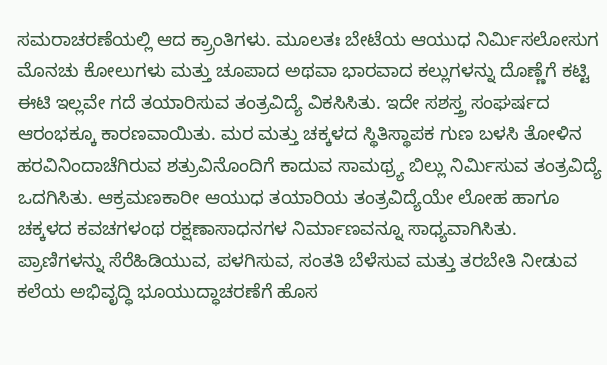ಸಮರಾಚರಣೆಯಲ್ಲಿ ಆದ ಕ್ರ್ರಾಂತಿಗಳು. ಮೂಲತಃ ಬೇಟೆಯ ಆಯುಧ ನಿರ್ಮಿಸಲೋಸುಗ ಮೊನಚು ಕೋಲುಗಳು ಮತ್ತು ಚೂಪಾದ ಅಥವಾ ಭಾರವಾದ ಕಲ್ಲುಗಳನ್ನು ದೊಣ್ಣೆಗೆ ಕಟ್ಟಿ ಈಟಿ ಇಲ್ಲವೇ ಗದೆ ತಯಾರಿಸುವ ತಂತ್ರವಿದ್ಯೆ ವಿಕಸಿಸಿತು. ಇದೇ ಸಶಸ್ತ್ರ ಸಂಘರ್ಷದ ಆರಂಭಕ್ಕೂ ಕಾರಣವಾಯಿತು. ಮರ ಮತ್ತು ಚಕ್ಕಳದ ಸ್ಥಿತಿಸ್ಥಾಪಕ ಗುಣ ಬಳಸಿ ತೋಳಿನ ಹರವಿನಿಂದಾಚೆಗಿರುವ ಶತ್ರುವಿನೊಂದಿಗೆ ಕಾದುವ ಸಾಮಥ್ರ್ಯ ಬಿಲ್ಲು ನಿರ್ಮಿಸುವ ತಂತ್ರವಿದ್ಯೆ ಒದಗಿಸಿತು. ಆಕ್ರಮಣಕಾರೀ ಆಯುಧ ತಯಾರಿಯ ತಂತ್ರವಿದ್ಯೆಯೇ ಲೋಹ ಹಾಗೂ ಚಕ್ಕಳದ ಕವಚಗಳಂಥ ರಕ್ಷಣಾಸಾಧನಗಳ ನಿರ್ಮಾಣವನ್ನೂ ಸಾಧ್ಯವಾಗಿಸಿತು. ಪ್ರಾಣಿಗಳನ್ನು ಸೆರೆಹಿಡಿಯುವ, ಪಳಗಿಸುವ, ಸಂತತಿ ಬೆಳೆಸುವ ಮತ್ತು ತರಬೇತಿ ನೀಡುವ ಕಲೆಯ ಅಭಿವೃದ್ಧಿ ಭೂಯುದ್ಧಾಚರಣೆಗೆ ಹೊಸ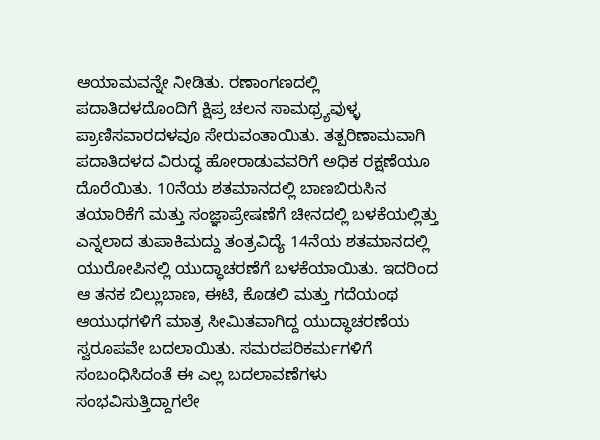ಆಯಾಮವನ್ನೇ ನೀಡಿತು. ರಣಾಂಗಣದಲ್ಲಿ ಪದಾತಿದಳದೊಂದಿಗೆ ಕ್ಷಿಪ್ರ ಚಲನ ಸಾಮಥ್ರ್ಯವುಳ್ಳ ಪ್ರಾಣಿಸವಾರದಳವೂ ಸೇರುವಂತಾಯಿತು. ತತ್ಪರಿಣಾಮವಾಗಿ ಪದಾತಿದಳದ ವಿರುದ್ಧ ಹೋರಾಡುವವರಿಗೆ ಅಧಿಕ ರಕ್ಷಣೆಯೂ ದೊರೆಯಿತು. 10ನೆಯ ಶತಮಾನದಲ್ಲಿ ಬಾಣಬಿರುಸಿನ ತಯಾರಿಕೆಗೆ ಮತ್ತು ಸಂಜ್ಞಾಪ್ರೇಷಣೆಗೆ ಚೀನದಲ್ಲಿ ಬಳಕೆಯಲ್ಲಿತ್ತು ಎನ್ನಲಾದ ತುಪಾಕಿಮದ್ದು ತಂತ್ರವಿದ್ಯೆ 14ನೆಯ ಶತಮಾನದಲ್ಲಿ ಯುರೋಪಿನಲ್ಲಿ ಯುದ್ಧಾಚರಣೆಗೆ ಬಳಕೆಯಾಯಿತು. ಇದರಿಂದ ಆ ತನಕ ಬಿಲ್ಲುಬಾಣ, ಈಟಿ, ಕೊಡಲಿ ಮತ್ತು ಗದೆಯಂಥ ಆಯುಧಗಳಿಗೆ ಮಾತ್ರ ಸೀಮಿತವಾಗಿದ್ದ ಯುದ್ಧಾಚರಣೆಯ ಸ್ವರೂಪವೇ ಬದಲಾಯಿತು. ಸಮರಪರಿಕರ್ಮಗಳಿಗೆ ಸಂಬಂಧಿಸಿದಂತೆ ಈ ಎಲ್ಲ ಬದಲಾವಣೆಗಳು ಸಂಭವಿಸುತ್ತಿದ್ದಾಗಲೇ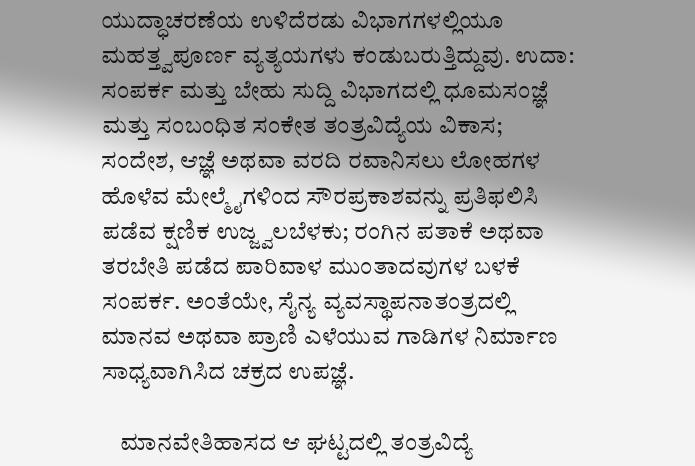ಯುದ್ಧಾಚರಣೆಯ ಉಳಿದೆರಡು ವಿಭಾಗಗಳಲ್ಲಿಯೂ ಮಹತ್ತ್ವಪೂರ್ಣ ವ್ಯತ್ಯಯಗಳು ಕಂಡುಬರುತ್ತಿದ್ದುವು. ಉದಾ: ಸಂಪರ್ಕ ಮತ್ತು ಬೇಹು ಸುದ್ದಿ ವಿಭಾಗದಲ್ಲಿ ಧೂಮಸಂಜ್ಞೆ ಮತ್ತು ಸಂಬಂಧಿತ ಸಂಕೇತ ತಂತ್ರವಿದ್ಯೆಯ ವಿಕಾಸ; ಸಂದೇಶ, ಆಜ್ಞೆ ಅಥವಾ ವರದಿ ರವಾನಿಸಲು ಲೋಹಗಳ ಹೊಳೆವ ಮೇಲ್ಮೈಗಳಿಂದ ಸೌರಪ್ರಕಾಶವನ್ನು ಪ್ರತಿಫಲಿಸಿ ಪಡೆವ ಕ್ಷಣಿಕ ಉಜ್ಜ್ವಲಬೆಳಕು; ರಂಗಿನ ಪತಾಕೆ ಅಥವಾ ತರಬೇತಿ ಪಡೆದ ಪಾರಿವಾಳ ಮುಂತಾದವುಗಳ ಬಳಕೆ ಸಂಪರ್ಕ. ಅಂತೆಯೇ, ಸೈನ್ಯ ವ್ಯವಸ್ಥಾಪನಾತಂತ್ರದಲ್ಲಿ ಮಾನವ ಅಥವಾ ಪ್ರಾಣಿ ಎಳೆಯುವ ಗಾಡಿಗಳ ನಿರ್ಮಾಣ ಸಾಧ್ಯವಾಗಿಸಿದ ಚಕ್ರದ ಉಪಜ್ಞೆ.

    ಮಾನವೇತಿಹಾಸದ ಆ ಘಟ್ಟದಲ್ಲಿ ತಂತ್ರವಿದ್ಯೆ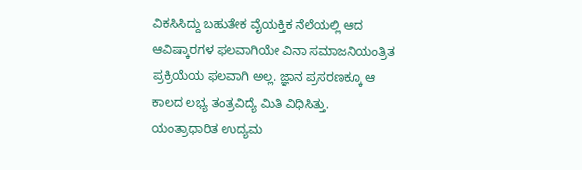ವಿಕಸಿಸಿದ್ದು ಬಹುತೇಕ ವೈಯಕ್ತಿಕ ನೆಲೆಯಲ್ಲಿ ಆದ ಆವಿಷ್ಕಾರಗಳ ಫಲವಾಗಿಯೇ ವಿನಾ ಸಮಾಜನಿಯಂತ್ರಿತ ಪ್ರಕ್ರಿಯೆಯ ಫಲವಾಗಿ ಅಲ್ಲ. ಜ್ಞಾನ ಪ್ರಸರಣಕ್ಕೂ ಆ ಕಾಲದ ಲಭ್ಯ ತಂತ್ರವಿದ್ಯೆ ಮಿತಿ ವಿಧಿಸಿತ್ತು. ಯಂತ್ರಾಧಾರಿತ ಉದ್ಯಮ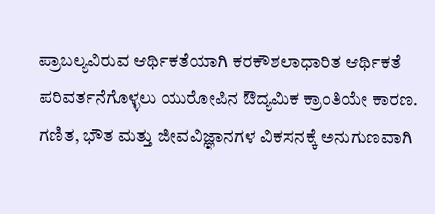ಪ್ರಾಬಲ್ಯವಿರುವ ಆರ್ಥಿಕತೆಯಾಗಿ ಕರಕೌಶಲಾಧಾರಿತ ಆರ್ಥಿಕತೆ ಪರಿವರ್ತನೆಗೊಳ್ಳಲು ಯುರೋಪಿನ ಔದ್ಯಮಿಕ ಕ್ರಾಂತಿಯೇ ಕಾರಣ. ಗಣಿತ, ಭೌತ ಮತ್ತು ಜೀವವಿಜ್ಞಾನಗಳ ವಿಕಸನಕ್ಕೆ ಅನುಗುಣವಾಗಿ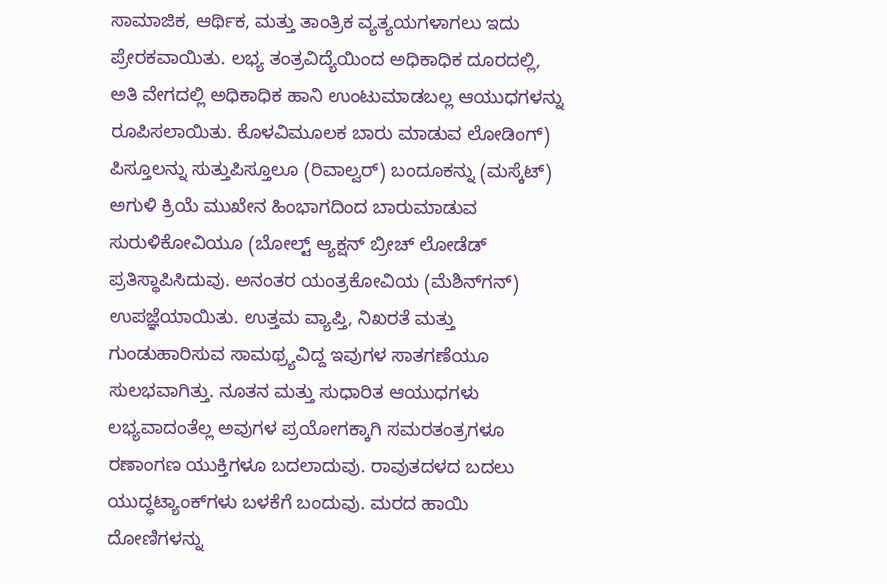ಸಾಮಾಜಿಕ, ಆರ್ಥಿಕ, ಮತ್ತು ತಾಂತ್ರಿಕ ವ್ಯತ್ಯಯಗಳಾಗಲು ಇದು ಪ್ರೇರಕವಾಯಿತು. ಲಭ್ಯ ತಂತ್ರವಿದ್ಯೆಯಿಂದ ಅಧಿಕಾಧಿಕ ದೂರದಲ್ಲಿ, ಅತಿ ವೇಗದಲ್ಲಿ ಅಧಿಕಾಧಿಕ ಹಾನಿ ಉಂಟುಮಾಡಬಲ್ಲ ಆಯುಧಗಳನ್ನು ರೂಪಿಸಲಾಯಿತು. ಕೊಳವಿಮೂಲಕ ಬಾರು ಮಾಡುವ ಲೋಡಿಂಗ್) ಪಿಸ್ತೂಲನ್ನು ಸುತ್ತುಪಿಸ್ತೂಲೂ (ರಿವಾಲ್ವರ್) ಬಂದೂಕನ್ನು (ಮಸ್ಕೆಟ್) ಅಗುಳಿ ಕ್ರಿಯೆ ಮುಖೇನ ಹಿಂಭಾಗದಿಂದ ಬಾರುಮಾಡುವ ಸುರುಳಿಕೋವಿಯೂ (ಬೋಲ್ಟ್ ಆ್ಯಕ್ಷನ್ ಬ್ರೀಚ್ ಲೋಡೆಡ್ ಪ್ರತಿಸ್ಥಾಪಿಸಿದುವು. ಅನಂತರ ಯಂತ್ರಕೋವಿಯ (ಮೆಶಿನ್‍ಗನ್) ಉಪಜ್ಞೆಯಾಯಿತು. ಉತ್ತಮ ವ್ಯಾಪ್ತಿ, ನಿಖರತೆ ಮತ್ತು ಗುಂಡುಹಾರಿಸುವ ಸಾಮಥ್ರ್ಯವಿದ್ದ ಇವುಗಳ ಸಾತಗಣೆಯೂ ಸುಲಭವಾಗಿತ್ತು. ನೂತನ ಮತ್ತು ಸುಧಾರಿತ ಆಯುಧಗಳು ಲಭ್ಯವಾದಂತೆಲ್ಲ ಅವುಗಳ ಪ್ರಯೋಗಕ್ಕಾಗಿ ಸಮರತಂತ್ರಗಳೂ ರಣಾಂಗಣ ಯುಕ್ತಿಗಳೂ ಬದಲಾದುವು. ರಾವುತದಳದ ಬದಲು ಯುದ್ಧಟ್ಯಾಂಕ್‍ಗಳು ಬಳಕೆಗೆ ಬಂದುವು. ಮರದ ಹಾಯಿ ದೋಣಿಗಳನ್ನು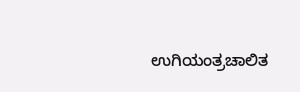ಉಗಿಯಂತ್ರಚಾಲಿತ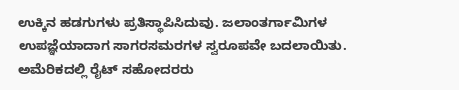ಉಕ್ಕಿನ ಹಡಗುಗಳು ಪ್ರತಿಸ್ಥಾಪಿಸಿದುವು. ಜಲಾಂತರ್ಗಾಮಿಗಳ ಉಪಜ್ಞೆಯಾದಾಗ ಸಾಗರಸಮರಗಳ ಸ್ವರೂಪವೇ ಬದಲಾಯಿತು. ಅಮೆರಿಕದಲ್ಲಿ ರೈಟ್ ಸಹೋದರರು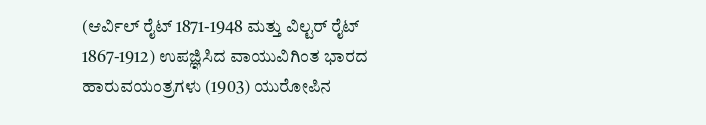(ಆರ್ವಿಲ್ ರೈಟ್ 1871-1948 ಮತ್ತು ವಿಲ್ಟರ್ ರೈಟ್ 1867-1912) ಉಪಜ್ಞಿಸಿದ ವಾಯುವಿಗಿಂತ ಭಾರದ ಹಾರುವಯಂತ್ರಗಳು (1903) ಯುರೋಪಿನ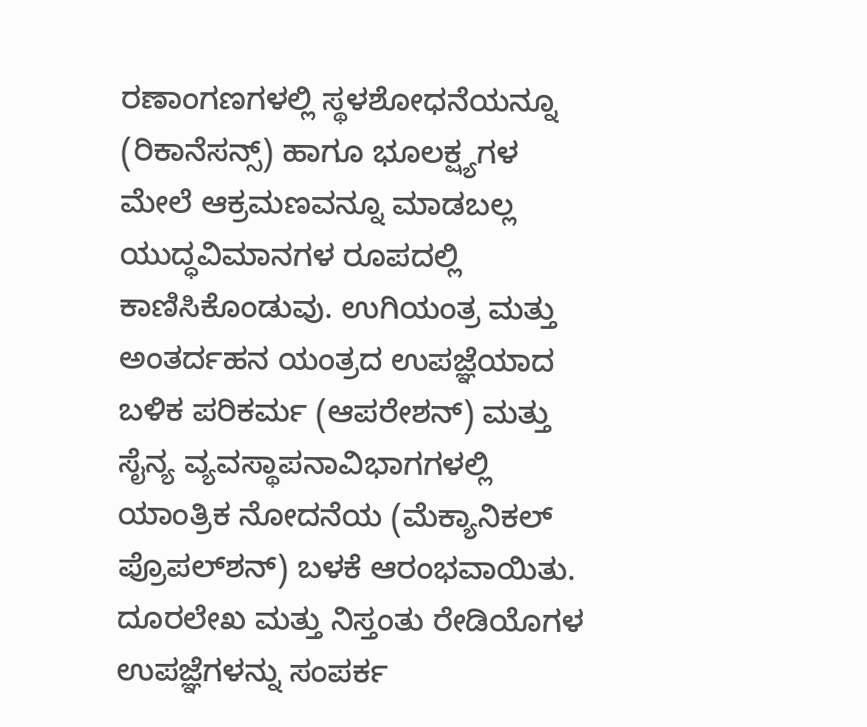ರಣಾಂಗಣಗಳಲ್ಲಿ ಸ್ಥಳಶೋಧನೆಯನ್ನೂ (ರಿಕಾನೆಸನ್ಸ್) ಹಾಗೂ ಭೂಲಕ್ಷ್ಯಗಳ ಮೇಲೆ ಆಕ್ರಮಣವನ್ನೂ ಮಾಡಬಲ್ಲ ಯುದ್ಧವಿಮಾನಗಳ ರೂಪದಲ್ಲಿ ಕಾಣಿಸಿಕೊಂಡುವು. ಉಗಿಯಂತ್ರ ಮತ್ತು ಅಂತರ್ದಹನ ಯಂತ್ರದ ಉಪಜ್ಞೆಯಾದ ಬಳಿಕ ಪರಿಕರ್ಮ (ಆಪರೇಶನ್) ಮತ್ತು ಸೈನ್ಯ ವ್ಯವಸ್ಥಾಪನಾವಿಭಾಗಗಳಲ್ಲಿ ಯಾಂತ್ರಿಕ ನೋದನೆಯ (ಮೆಕ್ಯಾನಿಕಲ್ ಪ್ರೊಪಲ್‍ಶನ್) ಬಳಕೆ ಆರಂಭವಾಯಿತು. ದೂರಲೇಖ ಮತ್ತು ನಿಸ್ತಂತು ರೇಡಿಯೊಗಳ ಉಪಜ್ಞೆಗಳನ್ನು ಸಂಪರ್ಕ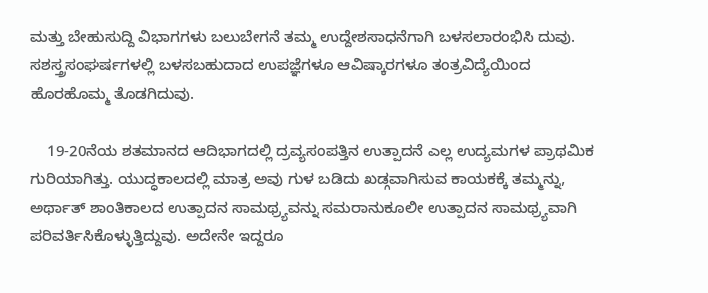ಮತ್ತು ಬೇಹುಸುದ್ದಿ ವಿಭಾಗಗಳು ಬಲುಬೇಗನೆ ತಮ್ಮ ಉದ್ದೇಶಸಾಧನೆಗಾಗಿ ಬಳಸಲಾರಂಭಿಸಿ ದುವು. ಸಶಸ್ತ್ರಸಂಘರ್ಷಗಳಲ್ಲಿ ಬಳಸಬಹುದಾದ ಉಪಜ್ಞೆಗಳೂ ಆವಿಷ್ಕಾರಗಳೂ ತಂತ್ರವಿದ್ಯೆಯಿಂದ ಹೊರಹೊಮ್ಮ ತೊಡಗಿದುವು.

    19-20ನೆಯ ಶತಮಾನದ ಆದಿಭಾಗದಲ್ಲಿ ದ್ರವ್ಯಸಂಪತ್ತಿನ ಉತ್ಪಾದನೆ ಎಲ್ಲ ಉದ್ಯಮಗಳ ಪ್ರಾಥಮಿಕ ಗುರಿಯಾಗಿತ್ತು. ಯುದ್ಧಕಾಲದಲ್ಲಿ ಮಾತ್ರ ಅವು ಗುಳ ಬಡಿದು ಖಡ್ಗವಾಗಿಸುವ ಕಾಯಕಕ್ಕೆ ತಮ್ಮನ್ನು, ಅರ್ಥಾತ್ ಶಾಂತಿಕಾಲದ ಉತ್ಪಾದನ ಸಾಮಥ್ರ್ಯವನ್ನು ಸಮರಾನುಕೂಲೀ ಉತ್ಪಾದನ ಸಾಮಥ್ರ್ಯವಾಗಿ ಪರಿವರ್ತಿಸಿಕೊಳ್ಳುತ್ತಿದ್ದುವು. ಅದೇನೇ ಇದ್ದರೂ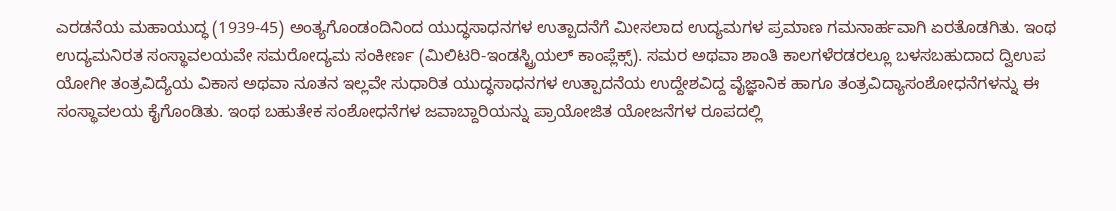ಎರಡನೆಯ ಮಹಾಯುದ್ಧ (1939-45) ಅಂತ್ಯಗೊಂಡಂದಿನಿಂದ ಯುದ್ಧಸಾಧನಗಳ ಉತ್ಪಾದನೆಗೆ ಮೀಸಲಾದ ಉದ್ಯಮಗಳ ಪ್ರಮಾಣ ಗಮನಾರ್ಹವಾಗಿ ಏರತೊಡಗಿತು. ಇಂಥ ಉದ್ಯಮನಿರತ ಸಂಸ್ಥಾವಲಯವೇ ಸಮರೋದ್ಯಮ ಸಂಕೀರ್ಣ (ಮಿಲಿಟರಿ-ಇಂಡಸ್ಟ್ರಿಯಲ್ ಕಾಂಪ್ಲೆಕ್ಸ್). ಸಮರ ಅಥವಾ ಶಾಂತಿ ಕಾಲಗಳೆರಡರಲ್ಲೂ ಬಳಸಬಹುದಾದ ದ್ವಿಉಪ ಯೋಗೀ ತಂತ್ರವಿದ್ಯೆಯ ವಿಕಾಸ ಅಥವಾ ನೂತನ ಇಲ್ಲವೇ ಸುಧಾರಿತ ಯುದ್ಧಸಾಧನಗಳ ಉತ್ಪಾದನೆಯ ಉದ್ದೇಶವಿದ್ದ ವೈಜ್ಞಾನಿಕ ಹಾಗೂ ತಂತ್ರವಿದ್ಯಾಸಂಶೋಧನೆಗಳನ್ನು ಈ ಸಂಸ್ಥಾವಲಯ ಕೈಗೊಂಡಿತು. ಇಂಥ ಬಹುತೇಕ ಸಂಶೋಧನೆಗಳ ಜವಾಬ್ದಾರಿಯನ್ನು ಪ್ರಾಯೋಜಿತ ಯೋಜನೆಗಳ ರೂಪದಲ್ಲಿ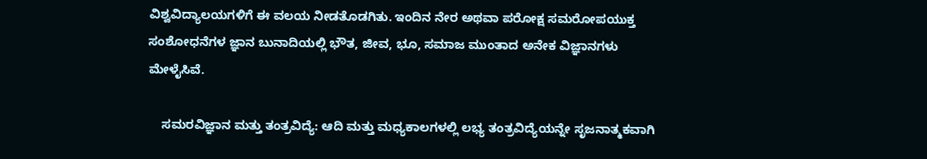ವಿಶ್ವವಿದ್ಯಾಲಯಗಳಿಗೆ ಈ ವಲಯ ನೀಡತೊಡಗಿತು. ಇಂದಿನ ನೇರ ಅಥವಾ ಪರೋಕ್ಷ ಸಮರೋಪಯುಕ್ತ ಸಂಶೋಧನೆಗಳ ಜ್ಞಾನ ಬುನಾದಿಯಲ್ಲಿ ಭೌತ, ಜೀವ, ಭೂ, ಸಮಾಜ ಮುಂತಾದ ಅನೇಕ ವಿಜ್ಞಾನಗಳು ಮೇಳೈಸಿವೆ.

    ಸಮರವಿಜ್ಞಾನ ಮತ್ತು ತಂತ್ರವಿದ್ಯೆ: ಆದಿ ಮತ್ತು ಮಧ್ಯಕಾಲಗಳಲ್ಲಿ ಲಭ್ಯ ತಂತ್ರವಿದ್ಯೆಯನ್ನೇ ಸೃಜನಾತ್ಮಕವಾಗಿ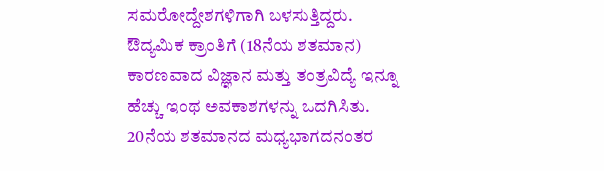ಸಮರೋದ್ದೇಶಗಳಿಗಾಗಿ ಬಳಸುತ್ತಿದ್ದರು. ಔದ್ಯಮಿಕ ಕ್ರಾಂತಿಗೆ (18ನೆಯ ಶತಮಾನ) ಕಾರಣವಾದ ವಿಜ್ಞಾನ ಮತ್ತು ತಂತ್ರವಿದ್ಯೆ ಇನ್ನೂ ಹೆಚ್ಚು ಇಂಥ ಅವಕಾಶಗಳನ್ನು ಒದಗಿಸಿತು. 20ನೆಯ ಶತಮಾನದ ಮಧ್ಯಭಾಗದನಂತರ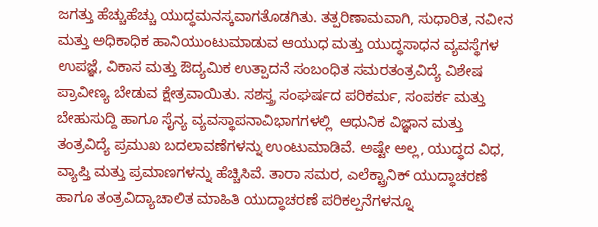ಜಗತ್ತು ಹೆಚ್ಚುಹೆಚ್ಚು ಯುದ್ಧಮನಸ್ಕವಾಗತೊಡಗಿತು. ತತ್ಪರಿಣಾಮವಾಗಿ, ಸುಧಾರಿತ, ನವೀನ ಮತ್ತು ಅಧಿಕಾಧಿಕ ಹಾನಿಯುಂಟುಮಾಡುವ ಆಯುಧ ಮತ್ತು ಯುದ್ಧಸಾಧನ ವ್ಯವಸ್ಥೆಗಳ ಉಪಜ್ಞೆ, ವಿಕಾಸ ಮತ್ತು ಔದ್ಯಮಿಕ ಉತ್ಪಾದನೆ ಸಂಬಂಧಿತ ಸಮರತಂತ್ರವಿದ್ಯೆ ವಿಶೇಷ ಪ್ರಾವೀಣ್ಯ ಬೇಡುವ ಕ್ಷೇತ್ರವಾಯಿತು. ಸಶಸ್ತ್ರ ಸಂಘರ್ಷದ ಪರಿಕರ್ಮ, ಸಂಪರ್ಕ ಮತ್ತು ಬೇಹುಸುದ್ದಿ ಹಾಗೂ ಸೈನ್ಯ ವ್ಯವಸ್ಥಾಪನಾವಿಭಾಗಗಳಲ್ಲಿ  ಆಧುನಿಕ ವಿಜ್ಞಾನ ಮತ್ತು ತಂತ್ರವಿದ್ಯೆ ಪ್ರಮುಖ ಬದಲಾವಣೆಗಳನ್ನು ಉಂಟುಮಾಡಿವೆ. ಅಷ್ಟೇ ಅಲ್ಲ, ಯುದ್ಧದ ವಿಧ, ವ್ಯಾಪ್ತಿ ಮತ್ತು ಪ್ರಮಾಣಗಳನ್ನು ಹೆಚ್ಚಿಸಿವೆ. ತಾರಾ ಸಮರ, ಎಲೆಕ್ಟ್ರಾನಿಕ್ ಯುದ್ಧಾಚರಣೆ ಹಾಗೂ ತಂತ್ರವಿದ್ಯಾಚಾಲಿತ ಮಾಹಿತಿ ಯುದ್ಧಾಚರಣೆ ಪರಿಕಲ್ಪನೆಗಳನ್ನೂ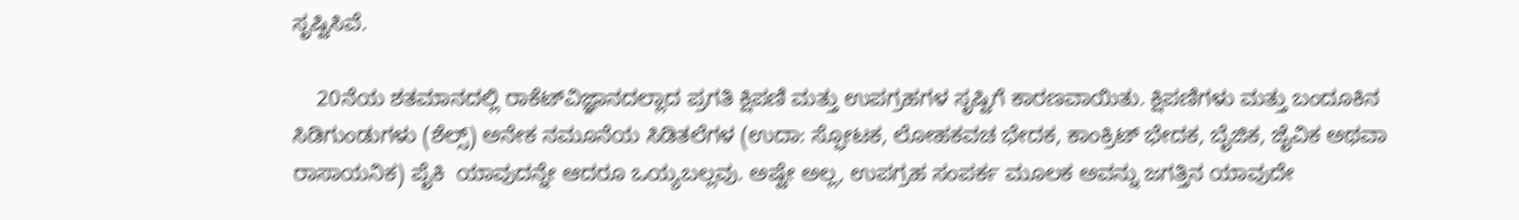ಸೃಷ್ಟಿಸಿವೆ.

    20ನೆಯ ಶತಮಾನದಲ್ಲಿ ರಾಕೆಟ್‍ವಿಜ್ಞಾನದಲ್ಲಾದ ಪ್ರಗತಿ ಕ್ಷಿಪಣಿ ಮತ್ತು ಉಪಗ್ರಹಗಳ ಸೃಷ್ಟಿಗೆ ಕಾರಣವಾಯಿತು. ಕ್ಷಿಪಣಿಗಳು ಮತ್ತು ಬಂದೂಕಿನ ಸಿಡಿಗುಂಡುಗಳು (ಶೆಲ್ಸ್) ಅನೇಕ ನಮೂನೆಯ ಸಿಡಿತಲೆಗಳ (ಉದಾ: ಸ್ಫೋಟಕ, ಲೋಹಕವಚ ಭೇದಕ, ಕಾಂಕ್ರಿಟ್ ಭೇದಕ, ಬೈಜಿಕ, ಜೈವಿಕ ಅಥವಾ ರಾಸಾಯನಿಕ) ಪೈಕಿ  ಯಾವುದನ್ನೇ ಆದರೂ ಒಯ್ಯಬಲ್ಲವು. ಅಷ್ಟೇ ಅಲ್ಲ, ಉಪಗ್ರಹ ಸಂಪರ್ಕ ಮೂಲಕ ಅವನ್ನು ಜಗತ್ತಿನ ಯಾವುದೇ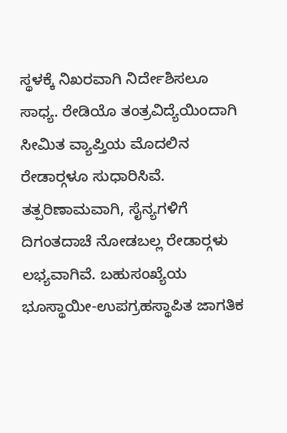ಸ್ಥಳಕ್ಕೆ ನಿಖರವಾಗಿ ನಿರ್ದೇಶಿಸಲೂ ಸಾಧ್ಯ. ರೇಡಿಯೊ ತಂತ್ರವಿದ್ಯೆಯಿಂದಾಗಿ ಸೀಮಿತ ವ್ಯಾಪ್ತಿಯ ಮೊದಲಿನ ರೇಡಾರ್‍ಗಳೂ ಸುಧಾರಿಸಿವೆ. ತತ್ಪರಿಣಾಮವಾಗಿ, ಸೈನ್ಯಗಳಿಗೆ ದಿಗಂತದಾಚೆ ನೋಡಬಲ್ಲ ರೇಡಾರ್‍ಗಳು ಲಭ್ಯವಾಗಿವೆ. ಬಹುಸಂಖ್ಯೆಯ ಭೂಸ್ಥಾಯೀ-ಉಪಗ್ರಹಸ್ಥಾಪಿತ ಜಾಗತಿಕ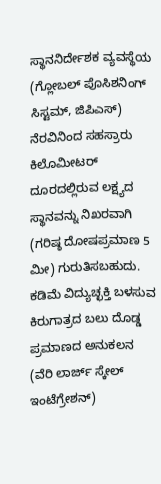ಸ್ಥಾನನಿರ್ದೇಶಕ ವ್ಯವಸ್ಥೆಯ (ಗ್ಲೋಬಲ್ ಪೊಸಿಶನಿಂಗ್ ಸಿಸ್ಟಮ್, ಜಿಪಿಎಸ್) ನೆರವಿನಿಂದ ಸಹಸ್ರಾರು ಕಿಲೊಮೀಟರ್ ದೂರದಲ್ಲಿರುವ ಲಕ್ಷ್ಯದ ಸ್ಥಾನವನ್ನು ನಿಖರವಾಗಿ (ಗರಿಷ್ಠ ದೋಷಪ್ರಮಾಣ 5 ಮೀ) ಗುರುತಿಸಬಹುದು. ಕಡಿಮೆ ವಿದ್ಯುಚ್ಛಕ್ತಿ ಬಳಸುವ ಕಿರುಗಾತ್ರದ ಬಲು ದೊಡ್ಡ ಪ್ರಮಾಣದ ಅನುಕಲನ (ವೆರಿ ಲಾರ್ಜ್ ಸ್ಕೇಲ್ ಇಂಟೆಗ್ರೇಶನ್)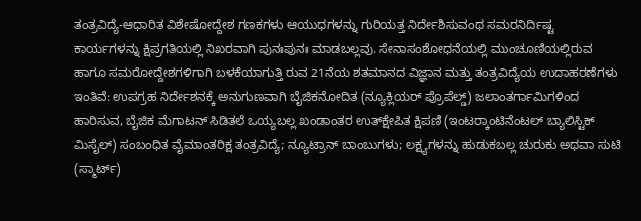ತಂತ್ರವಿದ್ಯೆ-ಆಧಾರಿತ ವಿಶೇಷೋದ್ದೇಶ ಗಣಕಗಳು ಆಯುಧಗಳನ್ನು ಗುರಿಯತ್ತ ನಿರ್ದೇಶಿಸುವಂಥ ಸಮರನಿರ್ದಿಷ್ಟ ಕಾರ್ಯಗಳನ್ನು ಕ್ಷಿಪ್ರಗತಿಯಲ್ಲಿ ನಿಖರವಾಗಿ ಪುನಃಪುನಃ ಮಾಡಬಲ್ಲವು. ಸೇನಾಸಂಶೋಧನೆಯಲ್ಲಿ ಮುಂಚೂಣಿಯಲ್ಲಿರುವ ಹಾಗೂ ಸಮರೋದ್ದೇಶಗಳಿಗಾಗಿ ಬಳಕೆಯಾಗುತ್ತಿ ರುವ 21ನೆಯ ಶತಮಾನದ ವಿಜ್ಞಾನ ಮತ್ತು ತಂತ್ರವಿದ್ಯೆಯ ಉದಾಹರಣೆಗಳು ಇಂತಿವೆ: ಉಪಗ್ರಹ ನಿರ್ದೇಶನಕ್ಕೆ ಅನುಗುಣವಾಗಿ ಬೈಜಿಕನೋದಿತ (ನ್ಯೂಕ್ಲಿಯರ್ ಪ್ರೊಪೆಲ್ಡ್) ಜಲಾಂತರ್ಗಾಮಿಗಳಿಂದ ಹಾರಿಸುವ, ಬೈಜಿಕ ಮೆಗಾಟನ್ ಸಿಡಿತಲೆ ಒಯ್ಯಬಲ್ಲ ಖಂಡಾಂತರ ಉತ್‍ಕ್ಷೇಪಿತ ಕ್ಷಿಪಣಿ (ಇಂಟರ್‍ಕಾಂಟಿನೆಂಟಲ್ ಬ್ಯಾಲಿಸ್ಟಿಕ್ ಮಿಸೈಲ್) ಸಂಬಂಧಿತ ವೈಮಾಂತರಿಕ್ಷ ತಂತ್ರವಿದ್ಯೆ; ನ್ಯೂಟ್ರಾನ್ ಬಾಂಬುಗಳು; ಲಕ್ಷ್ಯಗಳನ್ನು ಹುಡುಕಬಲ್ಲ ಚುರುಕು ಅಥವಾ ಸುಟಿ (ಸ್ಮಾರ್ಟ್)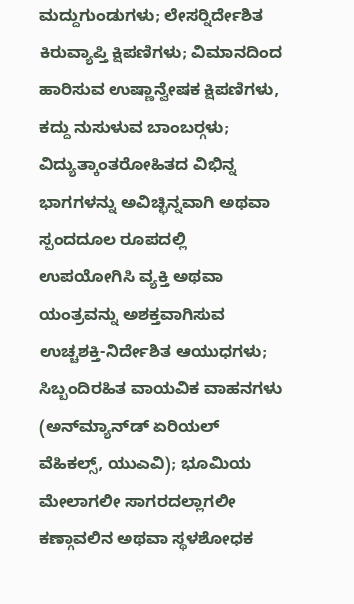ಮದ್ದುಗುಂಡುಗಳು; ಲೇಸರ್‍ನಿರ್ದೇಶಿತ ಕಿರುವ್ಯಾಪ್ತಿ ಕ್ಷಿಪಣಿಗಳು; ವಿಮಾನದಿಂದ ಹಾರಿಸುವ ಉಷ್ಣಾನ್ವೇಷಕ ಕ್ಷಿಪಣಿಗಳು, ಕದ್ದು ನುಸುಳುವ ಬಾಂಬರ್‍ಗಳು; ವಿದ್ಯುತ್ಕಾಂತರೋಹಿತದ ವಿಭಿನ್ನ ಭಾಗಗಳನ್ನು ಅವಿಚ್ಛಿನ್ನವಾಗಿ ಅಥವಾ ಸ್ಪಂದದೂಲ ರೂಪದಲ್ಲಿ ಉಪಯೋಗಿಸಿ ವ್ಯಕ್ತಿ ಅಥವಾ ಯಂತ್ರವನ್ನು ಅಶಕ್ತವಾಗಿಸುವ ಉಚ್ಚಶಕ್ತಿ-ನಿರ್ದೇಶಿತ ಆಯುಧಗಳು; ಸಿಬ್ಬಂದಿರಹಿತ ವಾಯವಿಕ ವಾಹನಗಳು (ಅನ್‍ಮ್ಯಾನ್‍ಡ್ ಏರಿಯಲ್ ವೆಹಿಕಲ್ಸ್, ಯುಎವಿ); ಭೂಮಿಯ ಮೇಲಾಗಲೀ ಸಾಗರದಲ್ಲಾಗಲೀ ಕಣ್ಗಾವಲಿನ ಅಥವಾ ಸ್ಥಳಶೋಧಕ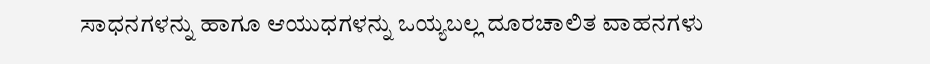ಸಾಧನಗಳನ್ನು ಹಾಗೂ ಆಯುಧಗಳನ್ನು ಒಯ್ಯಬಲ್ಲ ದೂರಚಾಲಿತ ವಾಹನಗಳು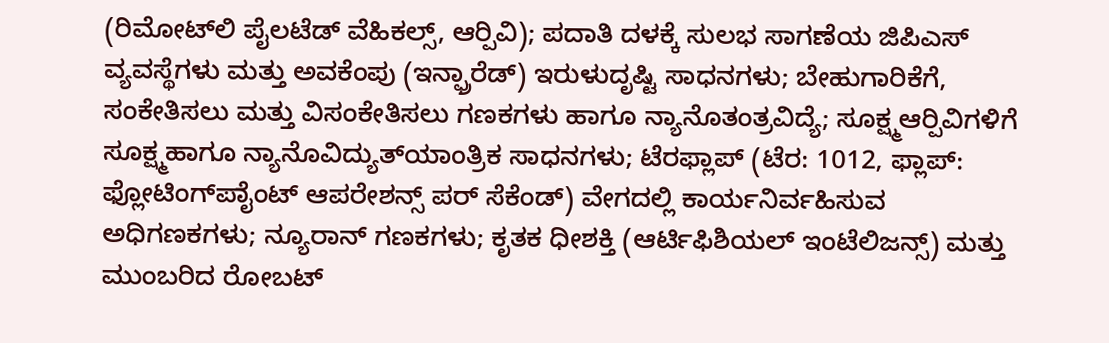(ರಿಮೋಟ್‍ಲಿ ಪೈಲಟೆಡ್ ವೆಹಿಕಲ್ಸ್, ಆರ್‍ಪಿವಿ); ಪದಾತಿ ದಳಕ್ಕೆ ಸುಲಭ ಸಾಗಣೆಯ ಜಿಪಿಎಸ್ ವ್ಯವಸ್ಥೆಗಳು ಮತ್ತು ಅವಕೆಂಪು (ಇನ್ಫ್ರಾರೆಡ್) ಇರುಳುದೃಷ್ಟಿ ಸಾಧನಗಳು; ಬೇಹುಗಾರಿಕೆಗೆ, ಸಂಕೇತಿಸಲು ಮತ್ತು ವಿಸಂಕೇತಿಸಲು ಗಣಕಗಳು ಹಾಗೂ ನ್ಯಾನೊತಂತ್ರವಿದ್ಯೆ; ಸೂಕ್ಷ್ಮಆರ್‍ಪಿವಿಗಳಿಗೆ ಸೂಕ್ಷ್ಮಹಾಗೂ ನ್ಯಾನೊವಿದ್ಯುತ್‍ಯಾಂತ್ರಿಕ ಸಾಧನಗಳು; ಟೆರಫ್ಲಾಪ್ (ಟೆರ: 1012, ಫ್ಲಾಪ್: ಫ್ಲೋಟಿಂಗ್‍ಪಾೈಂಟ್ ಆಪರೇಶನ್ಸ್ ಪರ್ ಸೆಕೆಂಡ್) ವೇಗದಲ್ಲಿ ಕಾರ್ಯನಿರ್ವಹಿಸುವ ಅಧಿಗಣಕಗಳು; ನ್ಯೂರಾನ್ ಗಣಕಗಳು; ಕೃತಕ ಧೀಶಕ್ತಿ (ಆರ್ಟಿಫಿಶಿಯಲ್ ಇಂಟೆಲಿಜನ್ಸ್) ಮತ್ತು ಮುಂಬರಿದ ರೋಬಟ್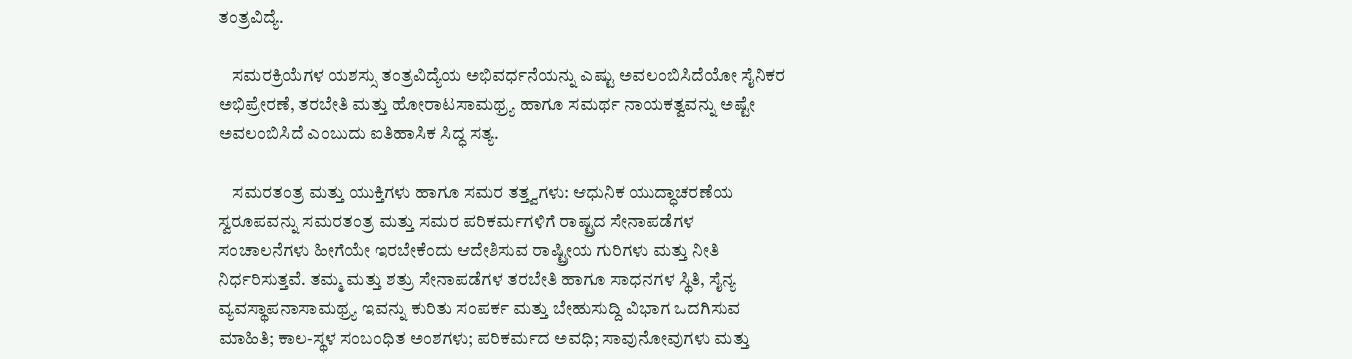ತಂತ್ರವಿದ್ಯೆ.

    ಸಮರಕ್ರಿಯೆಗಳ ಯಶಸ್ಸು ತಂತ್ರವಿದ್ಯೆಯ ಅಭಿವರ್ಧನೆಯನ್ನು ಎಷ್ಟು ಅವಲಂಬಿಸಿದೆಯೋ ಸೈನಿಕರ ಅಭಿಪ್ರೇರಣೆ, ತರಬೇತಿ ಮತ್ತು ಹೋರಾಟಸಾಮಥ್ರ್ಯ ಹಾಗೂ ಸಮರ್ಥ ನಾಯಕತ್ವವನ್ನು ಅಷ್ಟೇ ಅವಲಂಬಿಸಿದೆ ಎಂಬುದು ಐತಿಹಾಸಿಕ ಸಿದ್ಧ ಸತ್ಯ.

    ಸಮರತಂತ್ರ ಮತ್ತು ಯುಕ್ತಿಗಳು ಹಾಗೂ ಸಮರ ತತ್ತ್ವಗಳು: ಆಧುನಿಕ ಯುದ್ಧಾಚರಣೆಯ ಸ್ವರೂಪವನ್ನು ಸಮರತಂತ್ರ ಮತ್ತು ಸಮರ ಪರಿಕರ್ಮಗಳಿಗೆ ರಾಷ್ಟ್ರದ ಸೇನಾಪಡೆಗಳ ಸಂಚಾಲನೆಗಳು ಹೀಗೆಯೇ ಇರಬೇಕೆಂದು ಆದೇಶಿಸುವ ರಾಷ್ಟ್ರೀಯ ಗುರಿಗಳು ಮತ್ತು ನೀತಿ ನಿರ್ಧರಿಸುತ್ತವೆ. ತಮ್ಮ ಮತ್ತು ಶತ್ರು ಸೇನಾಪಡೆಗಳ ತರಬೇತಿ ಹಾಗೂ ಸಾಧನಗಳ ಸ್ಥಿತಿ, ಸೈನ್ಯ ವ್ಯವಸ್ಥಾಪನಾಸಾಮಥ್ರ್ಯ ಇವನ್ನು ಕುರಿತು ಸಂಪರ್ಕ ಮತ್ತು ಬೇಹುಸುದ್ದಿ ವಿಭಾಗ ಒದಗಿಸುವ ಮಾಹಿತಿ; ಕಾಲ-ಸ್ಥಳ ಸಂಬಂಧಿತ ಅಂಶಗಳು; ಪರಿಕರ್ಮದ ಅವಧಿ; ಸಾವುನೋವುಗಳು ಮತ್ತು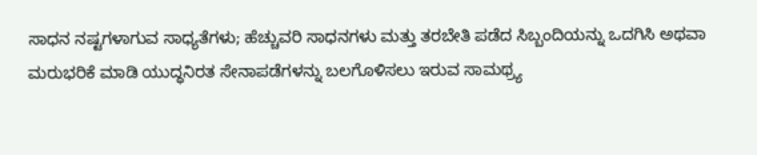ಸಾಧನ ನಷ್ಟಗಳಾಗುವ ಸಾಧ್ಯತೆಗಳು; ಹೆಚ್ಚುವರಿ ಸಾಧನಗಳು ಮತ್ತು ತರಬೇತಿ ಪಡೆದ ಸಿಬ್ಬಂದಿಯನ್ನು ಒದಗಿಸಿ ಅಥವಾ ಮರುಭರಿಕೆ ಮಾಡಿ ಯುದ್ಧನಿರತ ಸೇನಾಪಡೆಗಳನ್ನು ಬಲಗೊಳಿಸಲು ಇರುವ ಸಾಮಥ್ರ್ಯ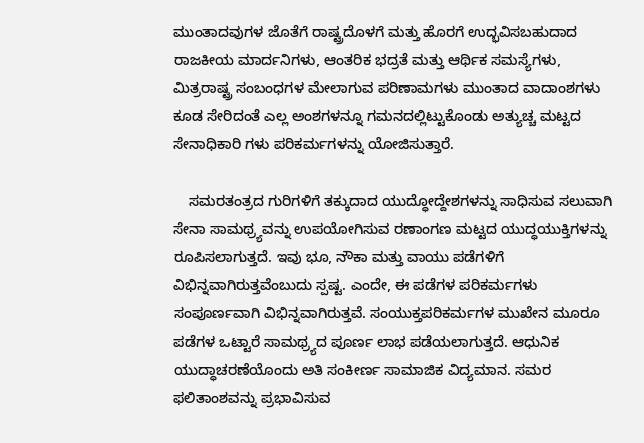ಮುಂತಾದವುಗಳ ಜೊತೆಗೆ ರಾಷ್ಟ್ರದೊಳಗೆ ಮತ್ತು ಹೊರಗೆ ಉದ್ಭವಿಸಬಹುದಾದ ರಾಜಕೀಯ ಮಾರ್ದನಿಗಳು, ಆಂತರಿಕ ಭದ್ರತೆ ಮತ್ತು ಆರ್ಥಿಕ ಸಮಸ್ಯೆಗಳು, ಮಿತ್ರರಾಷ್ಟ್ರ ಸಂಬಂಧಗಳ ಮೇಲಾಗುವ ಪರಿಣಾಮಗಳು ಮುಂತಾದ ವಾದಾಂಶಗಳು ಕೂಡ ಸೇರಿದಂತೆ ಎಲ್ಲ ಅಂಶಗಳನ್ನೂ ಗಮನದಲ್ಲಿಟ್ಟುಕೊಂಡು ಅತ್ಯುಚ್ಚ ಮಟ್ಟದ ಸೇನಾಧಿಕಾರಿ ಗಳು ಪರಿಕರ್ಮಗಳನ್ನು ಯೋಜಿಸುತ್ತಾರೆ.

    ಸಮರತಂತ್ರದ ಗುರಿಗಳಿಗೆ ತಕ್ಕುದಾದ ಯುದ್ಧೋದ್ದೇಶಗಳನ್ನು ಸಾಧಿಸುವ ಸಲುವಾಗಿ ಸೇನಾ ಸಾಮಥ್ರ್ಯವನ್ನು ಉಪಯೋಗಿಸುವ ರಣಾಂಗಣ ಮಟ್ಟದ ಯುದ್ಧಯುಕ್ತಿಗಳನ್ನು ರೂಪಿಸಲಾಗುತ್ತದೆ. ಇವು ಭೂ, ನೌಕಾ ಮತ್ತು ವಾಯು ಪಡೆಗಳಿಗೆ ವಿಭಿನ್ನವಾಗಿರುತ್ತವೆಂಬುದು ಸ್ಪಷ್ಟ. ಎಂದೇ, ಈ ಪಡೆಗಳ ಪರಿಕರ್ಮಗಳು ಸಂಪೂರ್ಣವಾಗಿ ವಿಭಿನ್ನವಾಗಿರುತ್ತವೆ. ಸಂಯುಕ್ತಪರಿಕರ್ಮಗಳ ಮುಖೇನ ಮೂರೂ ಪಡೆಗಳ ಒಟ್ಟಾರೆ ಸಾಮಥ್ರ್ಯದ ಪೂರ್ಣ ಲಾಭ ಪಡೆಯಲಾಗುತ್ತದೆ. ಆಧುನಿಕ ಯುದ್ಧಾಚರಣೆಯೊಂದು ಅತಿ ಸಂಕೀರ್ಣ ಸಾಮಾಜಿಕ ವಿದ್ಯಮಾನ. ಸಮರ ಫಲಿತಾಂಶವನ್ನು ಪ್ರಭಾವಿಸುವ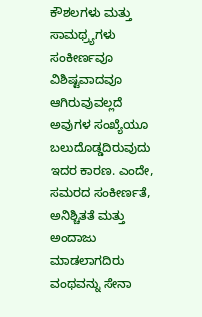ಕೌಶಲಗಳು ಮತ್ತು ಸಾಮಥ್ರ್ಯಗಳು ಸಂಕೀರ್ಣವೂ ವಿಶಿಷ್ಟವಾದವೂ ಆಗಿರುವುವಲ್ಲದೆ ಅವುಗಳ ಸಂಖ್ಯೆಯೂ ಬಲುದೊಡ್ಡದಿರುವುದು ಇದರ ಕಾರಣ. ಎಂದೇ, ಸಮರದ ಸಂಕೀರ್ಣತೆ, ಅನಿಶ್ಚಿತತೆ ಮತ್ತು ಅಂದಾಜು ಮಾಡಲಾಗದಿರು ವಂಥವನ್ನು ಸೇನಾ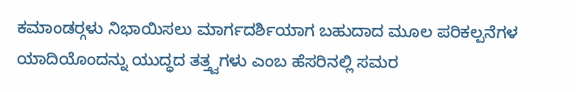ಕಮಾಂಡರ್‍ಗಳು ನಿಭಾಯಿಸಲು ಮಾರ್ಗದರ್ಶಿಯಾಗ ಬಹುದಾದ ಮೂಲ ಪರಿಕಲ್ಪನೆಗಳ ಯಾದಿಯೊಂದನ್ನು ಯುದ್ಧದ ತತ್ತ್ವಗಳು ಎಂಬ ಹೆಸರಿನಲ್ಲಿ ಸಮರ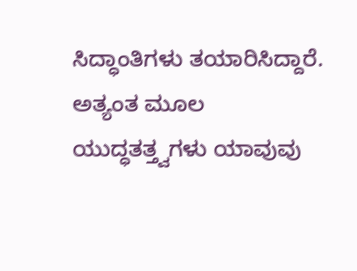ಸಿದ್ಧಾಂತಿಗಳು ತಯಾರಿಸಿದ್ದಾರೆ. ಅತ್ಯಂತ ಮೂಲ ಯುದ್ಧತತ್ತ್ವಗಳು ಯಾವುವು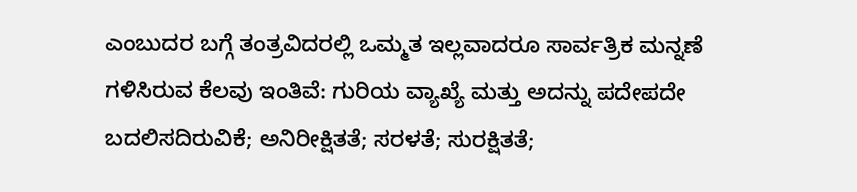ಎಂಬುದರ ಬಗ್ಗೆ ತಂತ್ರವಿದರಲ್ಲಿ ಒಮ್ಮತ ಇಲ್ಲವಾದರೂ ಸಾರ್ವತ್ರಿಕ ಮನ್ನಣೆ ಗಳಿಸಿರುವ ಕೆಲವು ಇಂತಿವೆ: ಗುರಿಯ ವ್ಯಾಖ್ಯೆ ಮತ್ತು ಅದನ್ನು ಪದೇಪದೇ ಬದಲಿಸದಿರುವಿಕೆ; ಅನಿರೀಕ್ಷಿತತೆ; ಸರಳತೆ; ಸುರಕ್ಷಿತತೆ;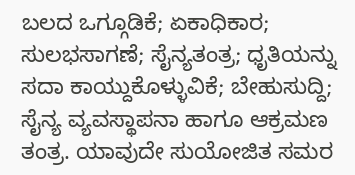ಬಲದ ಒಗ್ಗೂಡಿಕೆ; ಏಕಾಧಿಕಾರ; ಸುಲಭಸಾಗಣೆ; ಸೈನ್ಯತಂತ್ರ; ಧೃತಿಯನ್ನು ಸದಾ ಕಾಯ್ದುಕೊಳ್ಳುವಿಕೆ; ಬೇಹುಸುದ್ದಿ; ಸೈನ್ಯ ವ್ಯವಸ್ಥಾಪನಾ ಹಾಗೂ ಆಕ್ರಮಣ ತಂತ್ರ. ಯಾವುದೇ ಸುಯೋಜಿತ ಸಮರ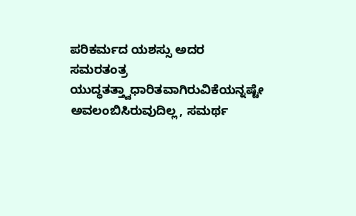ಪರಿಕರ್ಮದ ಯಶಸ್ಸು ಅದರ ಸಮರತಂತ್ರ ಯುದ್ಧತತ್ತ್ವಾಧಾರಿತವಾಗಿರುವಿಕೆಯನ್ನಷ್ಟೇ ಅವಲಂಬಿಸಿರುವುದಿಲ್ಲ, ಸಮರ್ಥ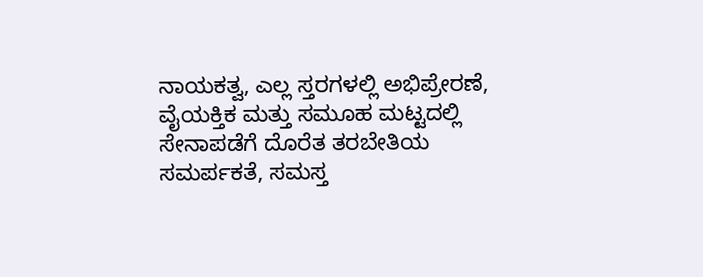ನಾಯಕತ್ವ, ಎಲ್ಲ ಸ್ತರಗಳಲ್ಲಿ ಅಭಿಪ್ರೇರಣೆ, ವೈಯಕ್ತಿಕ ಮತ್ತು ಸಮೂಹ ಮಟ್ಟದಲ್ಲಿ ಸೇನಾಪಡೆಗೆ ದೊರೆತ ತರಬೇತಿಯ ಸಮರ್ಪಕತೆ, ಸಮಸ್ತ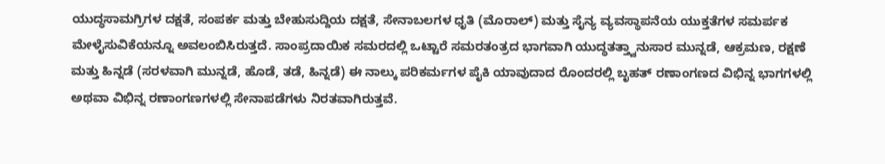ಯುದ್ಧಸಾಮಗ್ರಿಗಳ ದಕ್ಷತೆ, ಸಂಪರ್ಕ ಮತ್ತು ಬೇಹುಸುದ್ದಿಯ ದಕ್ಷತೆ, ಸೇನಾಬಲಗಳ ಧೃತಿ (ಮೊರಾಲ್) ಮತ್ತು ಸೈನ್ಯ ವ್ಯವಸ್ಥಾಪನೆಯ ಯುಕ್ತತೆಗಳ ಸಮರ್ಪಕ ಮೇಳೈಸುವಿಕೆಯನ್ನೂ ಅವಲಂಬಿಸಿರುತ್ತದೆ. ಸಾಂಪ್ರದಾಯಿಕ ಸಮರದಲ್ಲಿ ಒಟ್ಟಾರೆ ಸಮರತಂತ್ರದ ಭಾಗವಾಗಿ ಯುದ್ಧತತ್ತ್ವಾನುಸಾರ ಮುನ್ನಡೆ, ಆಕ್ರಮಣ, ರಕ್ಷಣೆ ಮತ್ತು ಹಿನ್ನಡೆ (ಸರಳವಾಗಿ ಮುನ್ನಡೆ, ಹೊಡೆ, ತಡೆ, ಹಿನ್ನಡೆ) ಈ ನಾಲ್ಕು ಪರಿಕರ್ಮಗಳ ಪೈಕಿ ಯಾವುದಾದ ರೊಂದರಲ್ಲಿ ಬೃಹತ್ ರಣಾಂಗಣದ ವಿಭಿನ್ನ ಭಾಗಗಳಲ್ಲಿ ಅಥವಾ ವಿಭಿನ್ನ ರಣಾಂಗಣಗಳಲ್ಲಿ ಸೇನಾಪಡೆಗಳು ನಿರತವಾಗಿರುತ್ತವೆ.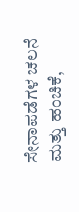ಸೇನಾಪಡೆಗಳ ಚಲನೆ ಮತ್ತು ಹಂಚಿಕೆ,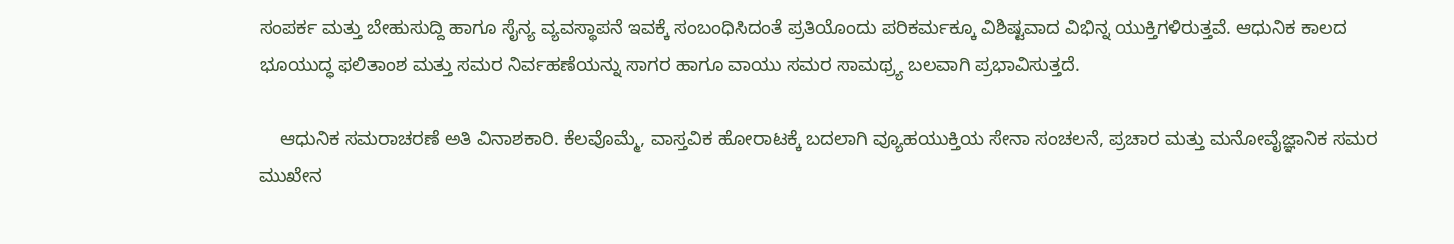ಸಂಪರ್ಕ ಮತ್ತು ಬೇಹುಸುದ್ದಿ ಹಾಗೂ ಸೈನ್ಯ ವ್ಯವಸ್ಥಾಪನೆ ಇವಕ್ಕೆ ಸಂಬಂಧಿಸಿದಂತೆ ಪ್ರತಿಯೊಂದು ಪರಿಕರ್ಮಕ್ಕೂ ವಿಶಿಷ್ಟವಾದ ವಿಭಿನ್ನ ಯುಕ್ತಿಗಳಿರುತ್ತವೆ. ಆಧುನಿಕ ಕಾಲದ ಭೂಯುದ್ಧ ಫಲಿತಾಂಶ ಮತ್ತು ಸಮರ ನಿರ್ವಹಣೆಯನ್ನು ಸಾಗರ ಹಾಗೂ ವಾಯು ಸಮರ ಸಾಮಥ್ರ್ಯ ಬಲವಾಗಿ ಪ್ರಭಾವಿಸುತ್ತದೆ.

    ಆಧುನಿಕ ಸಮರಾಚರಣೆ ಅತಿ ವಿನಾಶಕಾರಿ. ಕೆಲವೊಮ್ಮೆ, ವಾಸ್ತವಿಕ ಹೋರಾಟಕ್ಕೆ ಬದಲಾಗಿ ವ್ಯೂಹಯುಕ್ತಿಯ ಸೇನಾ ಸಂಚಲನೆ, ಪ್ರಚಾರ ಮತ್ತು ಮನೋವೈಜ್ಞಾನಿಕ ಸಮರ ಮುಖೇನ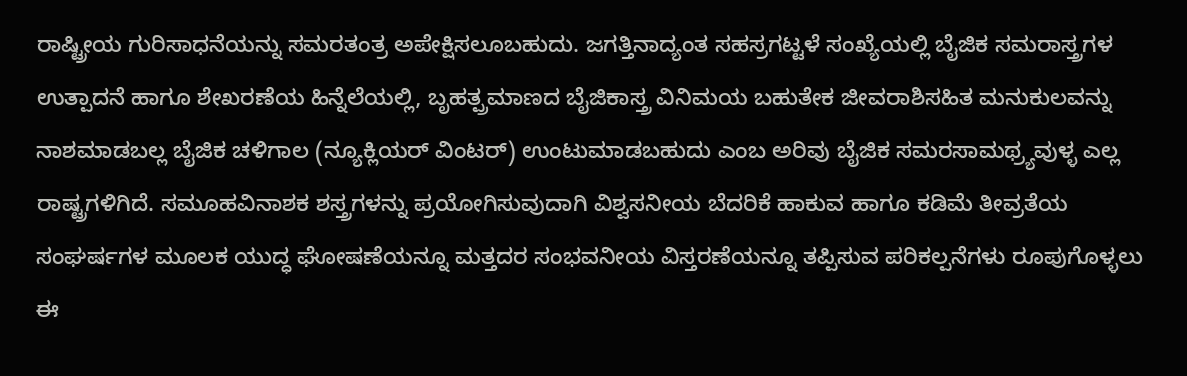ರಾಷ್ಟ್ರೀಯ ಗುರಿಸಾಧನೆಯನ್ನು ಸಮರತಂತ್ರ ಅಪೇಕ್ಷಿಸಲೂಬಹುದು. ಜಗತ್ತಿನಾದ್ಯಂತ ಸಹಸ್ರಗಟ್ಟಳೆ ಸಂಖ್ಯೆಯಲ್ಲಿ ಬೈಜಿಕ ಸಮರಾಸ್ತ್ರಗಳ ಉತ್ಪಾದನೆ ಹಾಗೂ ಶೇಖರಣೆಯ ಹಿನ್ನೆಲೆಯಲ್ಲಿ, ಬೃಹತ್ಪ್ರಮಾಣದ ಬೈಜಿಕಾಸ್ತ್ರ ವಿನಿಮಯ ಬಹುತೇಕ ಜೀವರಾಶಿಸಹಿತ ಮನುಕುಲವನ್ನು ನಾಶಮಾಡಬಲ್ಲ ಬೈಜಿಕ ಚಳಿಗಾಲ (ನ್ಯೂಕ್ಲಿಯರ್ ವಿಂಟರ್) ಉಂಟುಮಾಡಬಹುದು ಎಂಬ ಅರಿವು ಬೈಜಿಕ ಸಮರಸಾಮಥ್ರ್ಯವುಳ್ಳ ಎಲ್ಲ ರಾಷ್ಟ್ರಗಳಿಗಿದೆ. ಸಮೂಹವಿನಾಶಕ ಶಸ್ತ್ರಗಳನ್ನು ಪ್ರಯೋಗಿಸುವುದಾಗಿ ವಿಶ್ವಸನೀಯ ಬೆದರಿಕೆ ಹಾಕುವ ಹಾಗೂ ಕಡಿಮೆ ತೀವ್ರತೆಯ ಸಂಘರ್ಷಗಳ ಮೂಲಕ ಯುದ್ಧ ಘೋಷಣೆಯನ್ನೂ ಮತ್ತದರ ಸಂಭವನೀಯ ವಿಸ್ತರಣೆಯನ್ನೂ ತಪ್ಪಿಸುವ ಪರಿಕಲ್ಪನೆಗಳು ರೂಪುಗೊಳ್ಳಲು ಈ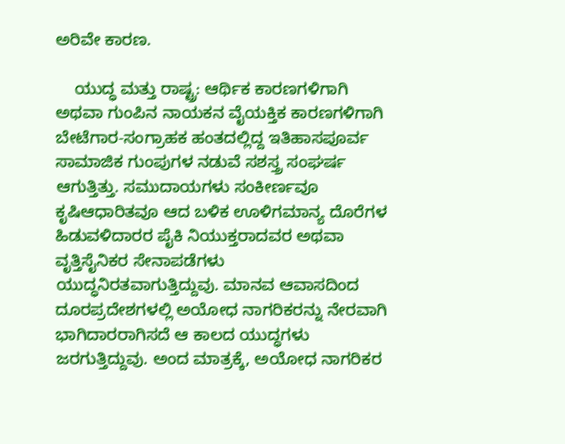ಅರಿವೇ ಕಾರಣ.

    ಯುದ್ಧ ಮತ್ತು ರಾಷ್ಟ್ರ: ಆರ್ಥಿಕ ಕಾರಣಗಳಿಗಾಗಿ ಅಥವಾ ಗುಂಪಿನ ನಾಯಕನ ವೈಯಕ್ತಿಕ ಕಾರಣಗಳಿಗಾಗಿ ಬೇಟೆಗಾರ-ಸಂಗ್ರಾಹಕ ಹಂತದಲ್ಲಿದ್ದ ಇತಿಹಾಸಪೂರ್ವ ಸಾಮಾಜಿಕ ಗುಂಪುಗಳ ನಡುವೆ ಸಶಸ್ತ್ರ ಸಂಘರ್ಷ ಆಗುತ್ತಿತ್ತು. ಸಮುದಾಯಗಳು ಸಂಕೀರ್ಣವೂ ಕೃಷಿಆಧಾರಿತವೂ ಆದ ಬಳಿಕ ಊಳಿಗಮಾನ್ಯ ದೊರೆಗಳ ಹಿಡುವಳಿದಾರರ ಪೈಕಿ ನಿಯುಕ್ತರಾದವರ ಅಥವಾ ವೃತ್ತಿಸೈನಿಕರ ಸೇನಾಪಡೆಗಳು ಯುದ್ಧನಿರತವಾಗುತ್ತಿದ್ದುವು. ಮಾನವ ಆವಾಸದಿಂದ ದೂರಪ್ರದೇಶಗಳಲ್ಲಿ ಅಯೋಧ ನಾಗರಿಕರನ್ನು ನೇರವಾಗಿ ಭಾಗಿದಾರರಾಗಿಸದೆ ಆ ಕಾಲದ ಯುದ್ಧಗಳು ಜರಗುತ್ತಿದ್ದುವು. ಅಂದ ಮಾತ್ರಕ್ಕೆ, ಅಯೋಧ ನಾಗರಿಕರ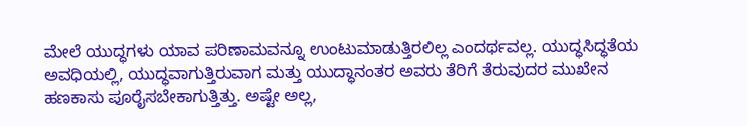ಮೇಲೆ ಯುದ್ಧಗಳು ಯಾವ ಪರಿಣಾಮವನ್ನೂ ಉಂಟುಮಾಡುತ್ತಿರಲಿಲ್ಲ ಎಂದರ್ಥವಲ್ಲ. ಯುದ್ಧಸಿದ್ಧತೆಯ ಅವಧಿಯಲ್ಲಿ, ಯುದ್ಧವಾಗುತ್ತಿರುವಾಗ ಮತ್ತು ಯುದ್ಧಾನಂತರ ಅವರು ತೆರಿಗೆ ತೆರುವುದರ ಮುಖೇನ ಹಣಕಾಸು ಪೂರೈಸಬೇಕಾಗುತ್ತಿತ್ತು. ಅಷ್ಟೇ ಅಲ್ಲ,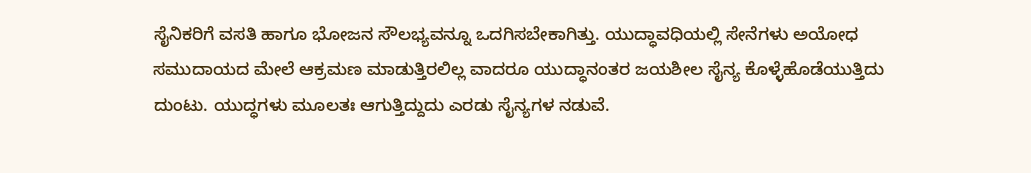ಸೈನಿಕರಿಗೆ ವಸತಿ ಹಾಗೂ ಭೋಜನ ಸೌಲಭ್ಯವನ್ನೂ ಒದಗಿಸಬೇಕಾಗಿತ್ತು. ಯುದ್ಧಾವಧಿಯಲ್ಲಿ ಸೇನೆಗಳು ಅಯೋಧ ಸಮುದಾಯದ ಮೇಲೆ ಆಕ್ರಮಣ ಮಾಡುತ್ತಿರಲಿಲ್ಲ ವಾದರೂ ಯುದ್ಧಾನಂತರ ಜಯಶೀಲ ಸೈನ್ಯ ಕೊಳ್ಳೆಹೊಡೆಯುತ್ತಿದು ದುಂಟು. ಯುದ್ಧಗಳು ಮೂಲತಃ ಆಗುತ್ತಿದ್ದುದು ಎರಡು ಸೈನ್ಯಗಳ ನಡುವೆ.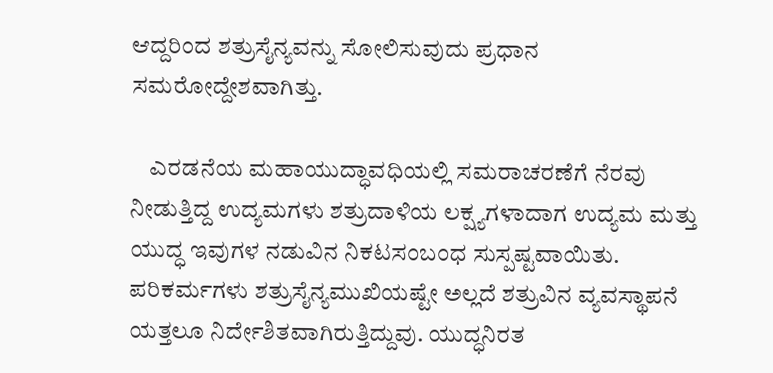ಆದ್ದರಿಂದ ಶತ್ರುಸೈನ್ಯವನ್ನು ಸೋಲಿಸುವುದು ಪ್ರಧಾನ ಸಮರೋದ್ದೇಶವಾಗಿತ್ತು.

    ಎರಡನೆಯ ಮಹಾಯುದ್ಧಾವಧಿಯಲ್ಲಿ ಸಮರಾಚರಣೆಗೆ ನೆರವು ನೀಡುತ್ತಿದ್ದ ಉದ್ಯಮಗಳು ಶತ್ರುದಾಳಿಯ ಲಕ್ಷ್ಯಗಳಾದಾಗ ಉದ್ಯಮ ಮತ್ತು ಯುದ್ಧ ಇವುಗಳ ನಡುವಿನ ನಿಕಟಸಂಬಂಧ ಸುಸ್ಪಷ್ಟವಾಯಿತು. ಪರಿಕರ್ಮಗಳು ಶತ್ರುಸೈನ್ಯಮುಖಿಯಷ್ಟೇ ಅಲ್ಲದೆ ಶತ್ರುವಿನ ವ್ಯವಸ್ಥಾಪನೆ ಯತ್ತಲೂ ನಿರ್ದೇಶಿತವಾಗಿರುತ್ತಿದ್ದುವು. ಯುದ್ಧನಿರತ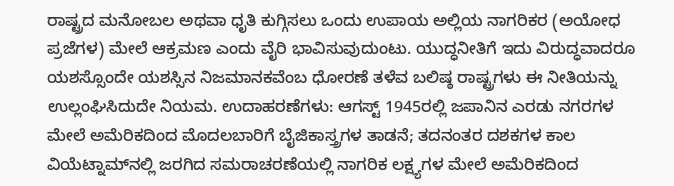ರಾಷ್ಟ್ರದ ಮನೋಬಲ ಅಥವಾ ಧೃತಿ ಕುಗ್ಗಿಸಲು ಒಂದು ಉಪಾಯ ಅಲ್ಲಿಯ ನಾಗರಿಕರ (ಅಯೋಧ ಪ್ರಜೆಗಳ) ಮೇಲೆ ಆಕ್ರಮಣ ಎಂದು ವೈರಿ ಭಾವಿಸುವುದುಂಟು. ಯುದ್ಧನೀತಿಗೆ ಇದು ವಿರುದ್ಧವಾದರೂ ಯಶಸ್ಸೊಂದೇ ಯಶಸ್ಸಿನ ನಿಜಮಾನಕವೆಂಬ ಧೋರಣೆ ತಳೆವ ಬಲಿಷ್ಠ ರಾಷ್ಟ್ರಗಳು ಈ ನೀತಿಯನ್ನು ಉಲ್ಲಂಘಿಸಿದುದೇ ನಿಯಮ. ಉದಾಹರಣೆಗಳು: ಆಗಸ್ಟ್ 1945ರಲ್ಲಿ ಜಪಾನಿನ ಎರಡು ನಗರಗಳ ಮೇಲೆ ಅಮೆರಿಕದಿಂದ ಮೊದಲಬಾರಿಗೆ ಬೈಜಿಕಾಸ್ತ್ರಗಳ ತಾಡನೆ; ತದನಂತರ ದಶಕಗಳ ಕಾಲ ವಿಯೆಟ್ನಾಮ್‍ನಲ್ಲಿ ಜರಗಿದ ಸಮರಾಚರಣೆಯಲ್ಲಿ ನಾಗರಿಕ ಲಕ್ಷ್ಯಗಳ ಮೇಲೆ ಅಮೆರಿಕದಿಂದ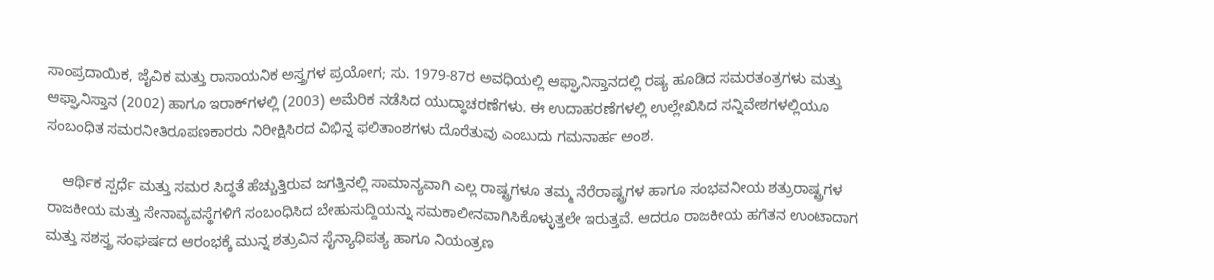ಸಾಂಪ್ರದಾಯಿಕ, ಜೈವಿಕ ಮತ್ತು ರಾಸಾಯನಿಕ ಅಸ್ತ್ರಗಳ ಪ್ರಯೋಗ; ಸು. 1979-87ರ ಅವಧಿಯಲ್ಲಿ ಆಫ್ಘಾನಿಸ್ತಾನದಲ್ಲಿ ರಷ್ಯ ಹೂಡಿದ ಸಮರತಂತ್ರಗಳು ಮತ್ತು ಆಫ್ಘಾನಿಸ್ತಾನ (2002) ಹಾಗೂ ಇರಾಕ್‍ಗಳಲ್ಲಿ (2003) ಅಮೆರಿಕ ನಡೆಸಿದ ಯುದ್ಧಾಚರಣೆಗಳು. ಈ ಉದಾಹರಣೆಗಳಲ್ಲಿ ಉಲ್ಲೇಖಿಸಿದ ಸನ್ನಿವೇಶಗಳಲ್ಲಿಯೂ ಸಂಬಂಧಿತ ಸಮರನೀತಿರೂಪಣಕಾರರು ನಿರೀಕ್ಷಿಸಿರದ ವಿಭಿನ್ನ ಫಲಿತಾಂಶಗಳು ದೊರೆತುವು ಎಂಬುದು ಗಮನಾರ್ಹ ಅಂಶ.

    ಆರ್ಥಿಕ ಸ್ಪರ್ಧೆ ಮತ್ತು ಸಮರ ಸಿದ್ಧತೆ ಹೆಚ್ಚುತ್ತಿರುವ ಜಗತ್ತಿನಲ್ಲಿ ಸಾಮಾನ್ಯವಾಗಿ ಎಲ್ಲ ರಾಷ್ಟ್ರಗಳೂ ತಮ್ಮ ನೆರೆರಾಷ್ಟ್ರಗಳ ಹಾಗೂ ಸಂಭವನೀಯ ಶತ್ರುರಾಷ್ಟ್ರಗಳ ರಾಜಕೀಯ ಮತ್ತು ಸೇನಾವ್ಯವಸ್ಥೆಗಳಿಗೆ ಸಂಬಂಧಿಸಿದ ಬೇಹುಸುದ್ದಿಯನ್ನು ಸಮಕಾಲೀನವಾಗಿಸಿಕೊಳ್ಳುತ್ತಲೇ ಇರುತ್ತವೆ. ಆದರೂ ರಾಜಕೀಯ ಹಗೆತನ ಉಂಟಾದಾಗ ಮತ್ತು ಸಶಸ್ತ್ರ ಸಂಘರ್ಷದ ಆರಂಭಕ್ಕೆ ಮುನ್ನ ಶತ್ರುವಿನ ಸೈನ್ಯಾಧಿಪತ್ಯ ಹಾಗೂ ನಿಯಂತ್ರಣ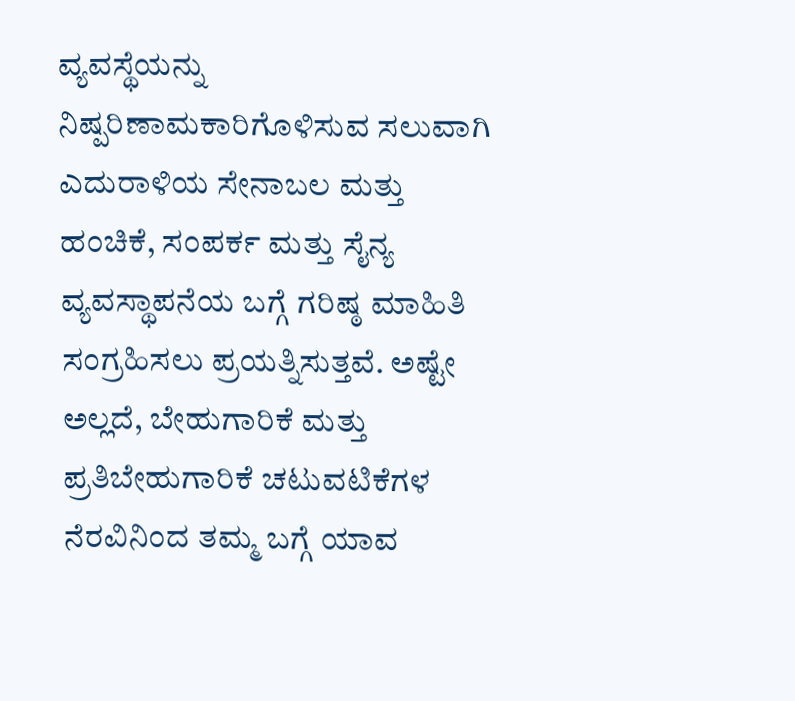ವ್ಯವಸ್ಥೆಯನ್ನು ನಿಷ್ಪರಿಣಾಮಕಾರಿಗೊಳಿಸುವ ಸಲುವಾಗಿ ಎದುರಾಳಿಯ ಸೇನಾಬಲ ಮತ್ತು ಹಂಚಿಕೆ, ಸಂಪರ್ಕ ಮತ್ತು ಸೈನ್ಯ ವ್ಯವಸ್ಥಾಪನೆಯ ಬಗ್ಗೆ ಗರಿಷ್ಠ ಮಾಹಿತಿ ಸಂಗ್ರಹಿಸಲು ಪ್ರಯತ್ನಿಸುತ್ತವೆ. ಅಷ್ಟೇ ಅಲ್ಲದೆ, ಬೇಹುಗಾರಿಕೆ ಮತ್ತು ಪ್ರತಿಬೇಹುಗಾರಿಕೆ ಚಟುವಟಿಕೆಗಳ ನೆರವಿನಿಂದ ತಮ್ಮ ಬಗ್ಗೆ ಯಾವ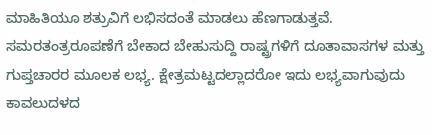ಮಾಹಿತಿಯೂ ಶತ್ರುವಿಗೆ ಲಭಿಸದಂತೆ ಮಾಡಲು ಹೆಣಗಾಡುತ್ತವೆ. ಸಮರತಂತ್ರರೂಪಣೆಗೆ ಬೇಕಾದ ಬೇಹುಸುದ್ದಿ ರಾಷ್ಟ್ರಗಳಿಗೆ ದೂತಾವಾಸಗಳ ಮತ್ತು ಗುಪ್ತಚಾರರ ಮೂಲಕ ಲಭ್ಯ. ಕ್ಷೇತ್ರಮಟ್ಟದಲ್ಲಾದರೋ ಇದು ಲಭ್ಯವಾಗುವುದು ಕಾವಲುದಳದ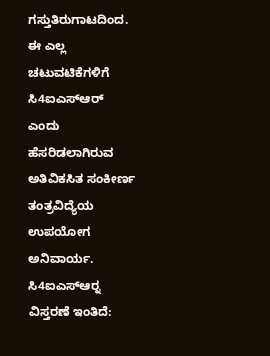ಗಸ್ತುತಿರುಗಾಟದಿಂದ. ಈ ಎಲ್ಲ ಚಟುವಟಿಕೆಗಳಿಗೆ ಸಿ4ಐಎಸ್‍ಆರ್ ಎಂದು ಹೆಸರಿಡಲಾಗಿರುವ ಅತಿವಿಕಸಿತ ಸಂಕೀರ್ಣ ತಂತ್ರವಿದ್ಯೆಯ ಉಪಯೋಗ ಅನಿವಾರ್ಯ. ಸಿ4ಐಎಸ್‍ಆರ್‍ನ ವಿಸ್ತರಣೆ ಇಂತಿದೆ: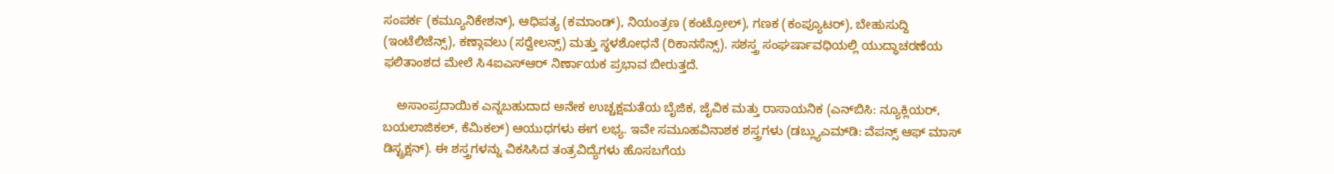ಸಂಪರ್ಕ (ಕಮ್ಯೂನಿಕೇಶನ್), ಆಧಿಪತ್ಯ (ಕಮಾಂಡ್), ನಿಯಂತ್ರಣ (ಕಂಟ್ರೋಲ್), ಗಣಕ (ಕಂಪ್ಯೂಟರ್), ಬೇಹುಸುದ್ದಿ (ಇಂಟೆಲಿಜೆನ್ಸ್), ಕಣ್ಗಾವಲು (ಸರ್‍ವೇಲನ್ಸ್) ಮತ್ತು ಸ್ಥಳಶೋಧನೆ (ರಿಕಾನಸೆನ್ಸ್). ಸಶಸ್ತ್ರ ಸಂಘರ್ಷಾವಧಿಯಲ್ಲಿ ಯುದ್ಧಾಚರಣೆಯ ಫಲಿತಾಂಶದ ಮೇಲೆ ಸಿ4ಐಎಸ್‍ಆರ್ ನಿರ್ಣಾಯಕ ಪ್ರಭಾವ ಬೀರುತ್ತದೆ.

    ಅಸಾಂಪ್ರದಾಯಿಕ ಎನ್ನಬಹುದಾದ ಅನೇಕ ಉಚ್ಚಕ್ಷಮತೆಯ ಬೈಜಿಕ, ಜೈವಿಕ ಮತ್ತು ರಾಸಾಯನಿಕ (ಎನ್‍ಬಿಸಿ: ನ್ಯೂಕ್ಲಿಯರ್, ಬಯಲಾಜಿಕಲ್, ಕೆಮಿಕಲ್) ಆಯುಧಗಳು ಈಗ ಲಭ್ಯ. ಇವೇ ಸಮೂಹವಿನಾಶಕ ಶಸ್ತ್ರಗಳು (ಡಬ್ಲ್ಯುಎಮ್‍ಡಿ: ವೆಪನ್ಸ್ ಆಫ್ ಮಾಸ್ ಡಿಸ್ಟ್ರಕ್ಷನ್). ಈ ಶಸ್ತ್ರಗಳನ್ನು ವಿಕಸಿಸಿದ ತಂತ್ರವಿದ್ಯೆಗಳು ಹೊಸಬಗೆಯ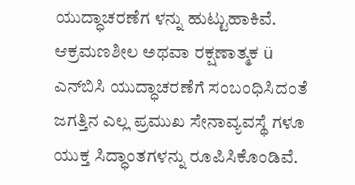ಯುದ್ಧಾಚರಣೆಗ ಳನ್ನು ಹುಟ್ಟುಹಾಕಿವೆ. ಆಕ್ರಮಣಶೀಲ ಅಥವಾ ರಕ್ಷಣಾತ್ಮಕ ü ಎನ್‍ಬಿಸಿ ಯುದ್ಧಾಚರಣೆಗೆ ಸಂಬಂಧಿಸಿದಂತೆ ಜಗತ್ತಿನ ಎಲ್ಲ ಪ್ರಮುಖ ಸೇನಾವ್ಯವಸ್ಥೆ ಗಳೂ ಯುಕ್ತ ಸಿದ್ಧಾಂತಗಳನ್ನು ರೂಪಿಸಿಕೊಂಡಿವೆ.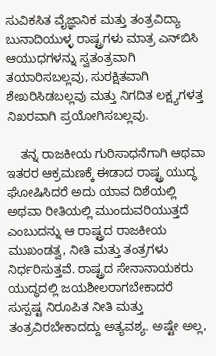ಸುವಿಕಸಿತ ವೈಜ್ಞಾನಿಕ ಮತ್ತು ತಂತ್ರವಿದ್ಯಾ ಬುನಾದಿಯುಳ್ಳ ರಾಷ್ಟ್ರಗಳು ಮಾತ್ರ ಎನ್‍ಬಿಸಿ ಆಯುಧಗಳನ್ನು ಸ್ವತಂತ್ರವಾಗಿ ತಯಾರಿಸಬಲ್ಲವು, ಸುರಕ್ಷಿತವಾಗಿ ಶೇಖರಿಸಿಡಬಲ್ಲವು ಮತ್ತು ನಿಗದಿತ ಲಕ್ಷ್ಯಗಳತ್ತ ನಿಖರವಾಗಿ ಪ್ರಯೋಗಿಸಬಲ್ಲವು.

    ತನ್ನ ರಾಜಕೀಯ ಗುರಿಸಾಧನೆಗಾಗಿ ಆಥವಾ ಇತರರ ಆಕ್ರಮಣಕ್ಕೆ ಈಡಾದ ರಾಷ್ಟ್ರ ಯುದ್ಧ ಘೋಷಿಸಿದರೆ ಅದು ಯಾವ ದಿಶೆಯಲ್ಲಿ ಅಥವಾ ರೀತಿಯಲ್ಲಿ ಮುಂದುವರಿಯುತ್ತದೆ ಎಂಬುದನ್ನು ಆ ರಾಷ್ಟ್ರದ ರಾಜಕೀಯ ಮುಖಂಡತ್ವ, ನೀತಿ ಮತ್ತು ತಂತ್ರಗಳು ನಿರ್ಧರಿಸುತ್ತವೆ. ರಾಷ್ಟ್ರದ ಸೇನಾನಾಯಕರು ಯುದ್ಧದಲ್ಲಿ ಜಯಶೀಲರಾಗಬೇಕಾದರೆ ಸುಸ್ಪಷ್ಟ ನಿರೂಪಿತ ನೀತಿ ಮತ್ತು ತಂತ್ರವಿರಬೇಕಾದದ್ದು ಅತ್ಯವಶ್ಯ. ಅಷ್ಟೇ ಅಲ್ಲ,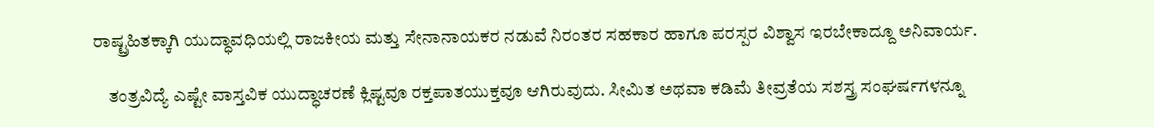ರಾಷ್ಟ್ರಹಿತಕ್ಕಾಗಿ ಯುದ್ಧಾವಧಿಯಲ್ಲಿ ರಾಜಕೀಯ ಮತ್ತು ಸೇನಾನಾಯಕರ ನಡುವೆ ನಿರಂತರ ಸಹಕಾರ ಹಾಗೂ ಪರಸ್ಪರ ವಿಶ್ವಾಸ ಇರಬೇಕಾದ್ದೂ ಅನಿವಾರ್ಯ.

    ತಂತ್ರವಿದ್ಯೆ ಎಷ್ಟೇ ವಾಸ್ತವಿಕ ಯುದ್ಧಾಚರಣೆ ಕ್ಲಿಷ್ಟವೂ ರಕ್ತಪಾತಯುಕ್ತವೂ ಆಗಿರುವುದು. ಸೀಮಿತ ಅಥವಾ ಕಡಿಮೆ ತೀವ್ರತೆಯ ಸಶಸ್ತ್ರ ಸಂಘರ್ಷಗಳನ್ನೂ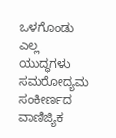ಒಳಗೊಂಡು ಎಲ್ಲ ಯುದ್ಧಗಳು ಸಮರೋದ್ಯಮ ಸಂಕೀರ್ಣದ ವಾಣಿಜ್ಯಿಕ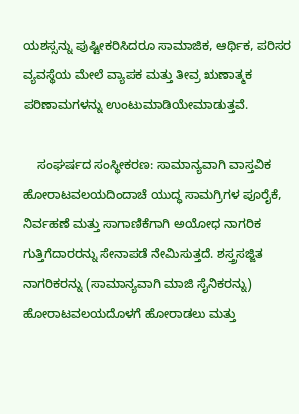ಯಶಸ್ಸನ್ನು ಪುಷ್ಟೀಕರಿಸಿದರೂ ಸಾಮಾಜಿಕ, ಆರ್ಥಿಕ, ಪರಿಸರ ವ್ಯವಸ್ಥೆಯ ಮೇಲೆ ವ್ಯಾಪಕ ಮತ್ತು ತೀವ್ರ ಋಣಾತ್ಮಕ ಪರಿಣಾಮಗಳನ್ನು ಉಂಟುಮಾಡಿಯೇಮಾಡುತ್ತವೆ.

    ಸಂಘರ್ಷದ ಸಂಸ್ಥೀಕರಣ: ಸಾಮಾನ್ಯವಾಗಿ ವಾಸ್ತವಿಕ ಹೋರಾಟವಲಯದಿಂದಾಚೆ ಯುದ್ಧ ಸಾಮಗ್ರಿಗಳ ಪೂರೈಕೆ, ನಿರ್ವಹಣೆ ಮತ್ತು ಸಾಗಾಣಿಕೆಗಾಗಿ ಅಯೋಧ ನಾಗರಿಕ ಗುತ್ತಿಗೆದಾರರನ್ನು ಸೇನಾಪಡೆ ನೇಮಿಸುತ್ತದೆ. ಶಸ್ತ್ರಸಜ್ಜಿತ ನಾಗರಿಕರನ್ನು (ಸಾಮಾನ್ಯವಾಗಿ ಮಾಜಿ ಸೈನಿಕರನ್ನು) ಹೋರಾಟವಲಯದೊಳಗೆ ಹೋರಾಡಲು ಮತ್ತು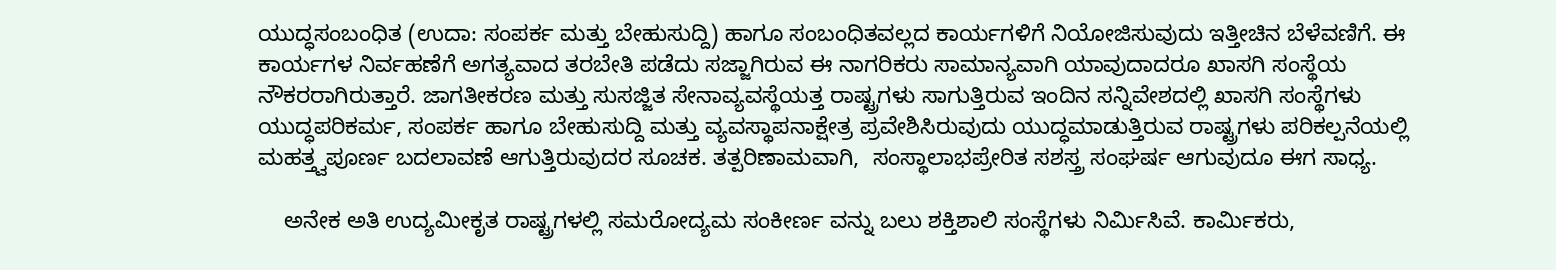ಯುದ್ಧಸಂಬಂಧಿತ (ಉದಾ: ಸಂಪರ್ಕ ಮತ್ತು ಬೇಹುಸುದ್ದಿ) ಹಾಗೂ ಸಂಬಂಧಿತವಲ್ಲದ ಕಾರ್ಯಗಳಿಗೆ ನಿಯೋಜಿಸುವುದು ಇತ್ತೀಚಿನ ಬೆಳೆವಣಿಗೆ. ಈ ಕಾರ್ಯಗಳ ನಿರ್ವಹಣೆಗೆ ಅಗತ್ಯವಾದ ತರಬೇತಿ ಪಡೆದು ಸಜ್ಜಾಗಿರುವ ಈ ನಾಗರಿಕರು ಸಾಮಾನ್ಯವಾಗಿ ಯಾವುದಾದರೂ ಖಾಸಗಿ ಸಂಸ್ಥೆಯ ನೌಕರರಾಗಿರುತ್ತಾರೆ. ಜಾಗತೀಕರಣ ಮತ್ತು ಸುಸಜ್ಜಿತ ಸೇನಾವ್ಯವಸ್ಥೆಯತ್ತ ರಾಷ್ಟ್ರಗಳು ಸಾಗುತ್ತಿರುವ ಇಂದಿನ ಸನ್ನಿವೇಶದಲ್ಲಿ ಖಾಸಗಿ ಸಂಸ್ಥೆಗಳು ಯುದ್ಧಪರಿಕರ್ಮ, ಸಂಪರ್ಕ ಹಾಗೂ ಬೇಹುಸುದ್ದಿ ಮತ್ತು ವ್ಯವಸ್ಥಾಪನಾಕ್ಷೇತ್ರ ಪ್ರವೇಶಿಸಿರುವುದು ಯುದ್ಧಮಾಡುತ್ತಿರುವ ರಾಷ್ಟ್ರಗಳು ಪರಿಕಲ್ಪನೆಯಲ್ಲಿ ಮಹತ್ತ್ವಪೂರ್ಣ ಬದಲಾವಣೆ ಆಗುತ್ತಿರುವುದರ ಸೂಚಕ. ತತ್ಪರಿಣಾಮವಾಗಿ,  ಸಂಸ್ಥಾಲಾಭಪ್ರೇರಿತ ಸಶಸ್ತ್ರ ಸಂಘರ್ಷ ಆಗುವುದೂ ಈಗ ಸಾಧ್ಯ.

    ಅನೇಕ ಅತಿ ಉದ್ಯಮೀಕೃತ ರಾಷ್ಟ್ರಗಳಲ್ಲಿ ಸಮರೋದ್ಯಮ ಸಂಕೀರ್ಣ ವನ್ನು ಬಲು ಶಕ್ತಿಶಾಲಿ ಸಂಸ್ಥೆಗಳು ನಿರ್ಮಿಸಿವೆ. ಕಾರ್ಮಿಕರು,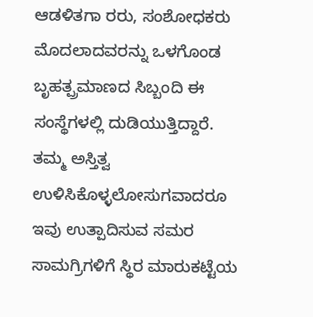ಆಡಳಿತಗಾ ರರು, ಸಂಶೋಧಕರು ಮೊದಲಾದವರನ್ನು ಒಳಗೊಂಡ ಬೃಹತ್ಪ್ರಮಾಣದ ಸಿಬ್ಬಂದಿ ಈ ಸಂಸ್ಥೆಗಳಲ್ಲಿ ದುಡಿಯುತ್ತಿದ್ದಾರೆ. ತಮ್ಮ ಅಸ್ತಿತ್ವ ಉಳಿಸಿಕೊಳ್ಳಲೋಸುಗವಾದರೂ ಇವು ಉತ್ಪಾದಿಸುವ ಸಮರ ಸಾಮಗ್ರಿಗಳಿಗೆ ಸ್ಥಿರ ಮಾರುಕಟ್ಟೆಯ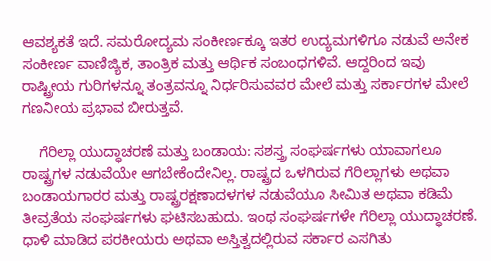ಆವಶ್ಯಕತೆ ಇದೆ. ಸಮರೋದ್ಯಮ ಸಂಕೀರ್ಣಕ್ಕೂ ಇತರ ಉದ್ಯಮಗಳಿಗೂ ನಡುವೆ ಅನೇಕ ಸಂಕೀರ್ಣ ವಾಣಿಜ್ಯಿಕ, ತಾಂತ್ರಿಕ ಮತ್ತು ಆರ್ಥಿಕ ಸಂಬಂಧಗಳಿವೆ. ಆದ್ದರಿಂದ ಇವು ರಾಷ್ಟ್ರೀಯ ಗುರಿಗಳನ್ನೂ ತಂತ್ರವನ್ನೂ ನಿರ್ಧರಿಸುವವರ ಮೇಲೆ ಮತ್ತು ಸರ್ಕಾರಗಳ ಮೇಲೆ ಗಣನೀಯ ಪ್ರಭಾವ ಬೀರುತ್ತವೆ.

    ಗೆರಿಲ್ಲಾ ಯುದ್ಧಾಚರಣೆ ಮತ್ತು ಬಂಡಾಯ: ಸಶಸ್ತ್ರ ಸಂಘರ್ಷಗಳು ಯಾವಾಗಲೂ ರಾಷ್ಟ್ರಗಳ ನಡುವೆಯೇ ಆಗಬೇಕೆಂದೇನಿಲ್ಲ. ರಾಷ್ಟ್ರದ ಒಳಗಿರುವ ಗೆರಿಲ್ಲಾಗಳು ಅಥವಾ ಬಂಡಾಯಗಾರರ ಮತ್ತು ರಾಷ್ಟ್ರರಕ್ಷಣಾದಳಗಳ ನಡುವೆಯೂ ಸೀಮಿತ ಅಥವಾ ಕಡಿಮೆ ತೀವ್ರತೆಯ ಸಂಘರ್ಷಗಳು ಘಟಿಸಬಹುದು. ಇಂಥ ಸಂಘರ್ಷಗಳೇ ಗೆರಿಲ್ಲಾ ಯುದ್ಧಾಚರಣೆ. ಧಾಳಿ ಮಾಡಿದ ಪರಕೀಯರು ಅಥವಾ ಅಸ್ತಿತ್ವದಲ್ಲಿರುವ ಸರ್ಕಾರ ಎಸಗಿತು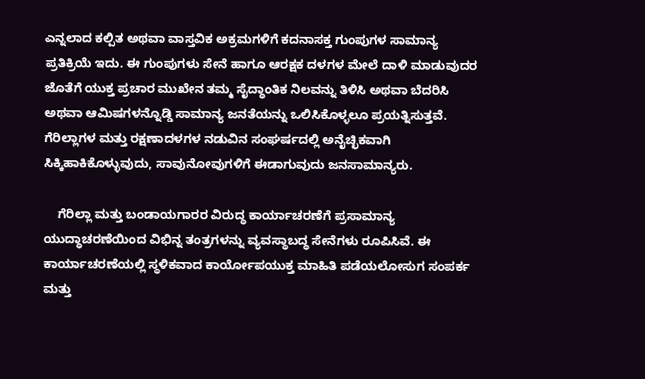ಎನ್ನಲಾದ ಕಲ್ಪಿತ ಅಥವಾ ವಾಸ್ತವಿಕ ಅಕ್ರಮಗಳಿಗೆ ಕದನಾಸಕ್ತ ಗುಂಪುಗಳ ಸಾಮಾನ್ಯ ಪ್ರತಿಕ್ರಿಯೆ ಇದು. ಈ ಗುಂಪುಗಳು ಸೇನೆ ಹಾಗೂ ಆರಕ್ಷಕ ದಳಗಳ ಮೇಲೆ ದಾಳಿ ಮಾಡುವುದರ ಜೊತೆಗೆ ಯುಕ್ತ ಪ್ರಚಾರ ಮುಖೇನ ತಮ್ಮ ಸೈದ್ಧಾಂತಿಕ ನಿಲವನ್ನು ತಿಳಿಸಿ ಅಥವಾ ಬೆದರಿಸಿ ಅಥವಾ ಆಮಿಷಗಳನ್ನೊಡ್ಡಿ ಸಾಮಾನ್ಯ ಜನತೆಯನ್ನು ಒಲಿಸಿಕೊಳ್ಳಲೂ ಪ್ರಯತ್ನಿಸುತ್ತವೆ. ಗೆರಿಲ್ಲಾಗಳ ಮತ್ತು ರಕ್ಷಣಾದಳಗಳ ನಡುವಿನ ಸಂಘರ್ಷದಲ್ಲಿ ಅನೈಚ್ಛಿಕವಾಗಿ ಸಿಕ್ಕಿಹಾಕಿಕೊಳ್ಳುವುದು, ಸಾವುನೋವುಗಳಿಗೆ ಈಡಾಗುವುದು ಜನಸಾಮಾನ್ಯರು.

    ಗೆರಿಲ್ಲಾ ಮತ್ತು ಬಂಡಾಯಗಾರರ ವಿರುದ್ಧ ಕಾರ್ಯಾಚರಣೆಗೆ ಪ್ರಸಾಮಾನ್ಯ ಯುದ್ಧಾಚರಣೆಯಿಂದ ವಿಭಿನ್ನ ತಂತ್ರಗಳನ್ನು ವ್ಯವಸ್ಥಾಬದ್ಧ ಸೇನೆಗಳು ರೂಪಿಸಿವೆ. ಈ ಕಾರ್ಯಾಚರಣೆಯಲ್ಲಿ ಸ್ಥಳಿಕವಾದ ಕಾರ್ಯೋಪಯುಕ್ತ ಮಾಹಿತಿ ಪಡೆಯಲೋಸುಗ ಸಂಪರ್ಕ ಮತ್ತು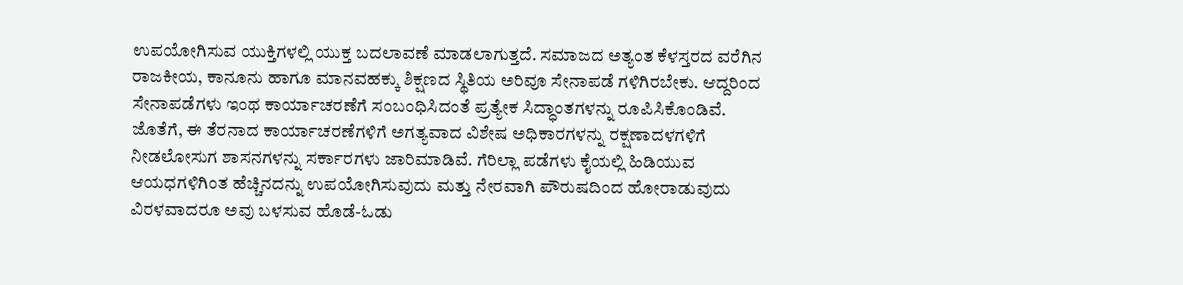ಉಪಯೋಗಿಸುವ ಯುಕ್ತಿಗಳಲ್ಲಿ ಯುಕ್ತ ಬದಲಾವಣೆ ಮಾಡಲಾಗುತ್ತದೆ. ಸಮಾಜದ ಅತ್ಯಂತ ಕೆಳಸ್ತರದ ವರೆಗಿನ ರಾಜಕೀಯ, ಕಾನೂನು ಹಾಗೂ ಮಾನವಹಕ್ಕು ಶಿಕ್ಷಣದ ಸ್ಥಿತಿಯ ಅರಿವೂ ಸೇನಾಪಡೆ ಗಳಿಗಿರಬೇಕು. ಆದ್ದರಿಂದ ಸೇನಾಪಡೆಗಳು ಇಂಥ ಕಾರ್ಯಾಚರಣೆಗೆ ಸಂಬಂಧಿಸಿದಂತೆ ಪ್ರತ್ಯೇಕ ಸಿದ್ಧಾಂತಗಳನ್ನು ರೂಪಿಸಿಕೊಂಡಿವೆ. ಜೊತೆಗೆ, ಈ ತೆರನಾದ ಕಾರ್ಯಾಚರಣೆಗಳಿಗೆ ಅಗತ್ಯವಾದ ವಿಶೇಷ ಅಧಿಕಾರಗಳನ್ನು ರಕ್ಷಣಾದಳಗಳಿಗೆ ನೀಡಲೋಸುಗ ಶಾಸನಗಳನ್ನು ಸರ್ಕಾರಗಳು ಜಾರಿಮಾಡಿವೆ. ಗೆರಿಲ್ಲಾ ಪಡೆಗಳು ಕೈಯಲ್ಲಿ ಹಿಡಿಯುವ ಆಯಧಗಳಿಗಿಂತ ಹೆಚ್ಚಿನದನ್ನು ಉಪಯೋಗಿಸುವುದು ಮತ್ತು ನೇರವಾಗಿ ಪೌರುಷದಿಂದ ಹೋರಾಡುವುದು ವಿರಳವಾದರೂ ಅವು ಬಳಸುವ ಹೊಡೆ-ಓಡು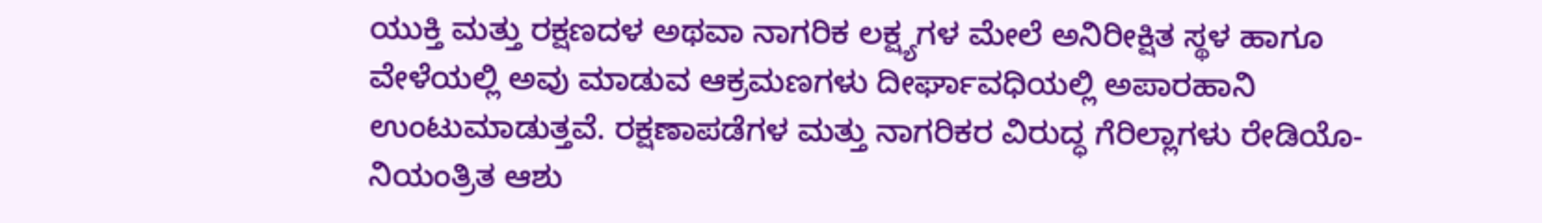ಯುಕ್ತಿ ಮತ್ತು ರಕ್ಷಣದಳ ಅಥವಾ ನಾಗರಿಕ ಲಕ್ಷ್ಯಗಳ ಮೇಲೆ ಅನಿರೀಕ್ಷಿತ ಸ್ಥಳ ಹಾಗೂ ವೇಳೆಯಲ್ಲಿ ಅವು ಮಾಡುವ ಆಕ್ರಮಣಗಳು ದೀರ್ಘಾವಧಿಯಲ್ಲಿ ಅಪಾರಹಾನಿ ಉಂಟುಮಾಡುತ್ತವೆ. ರಕ್ಷಣಾಪಡೆಗಳ ಮತ್ತು ನಾಗರಿಕರ ವಿರುದ್ಧ ಗೆರಿಲ್ಲಾಗಳು ರೇಡಿಯೊ-ನಿಯಂತ್ರಿತ ಆಶು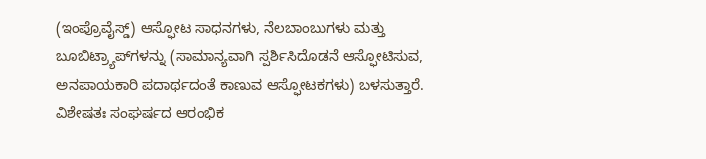(ಇಂಪ್ರೊವೈಸ್ಡ್) ಆಸ್ಫೋಟ ಸಾಧನಗಳು, ನೆಲಬಾಂಬುಗಳು ಮತ್ತು ಬೂಬಿಟ್ರ್ಯಾಪ್‍ಗಳನ್ನು (ಸಾಮಾನ್ಯವಾಗಿ ಸ್ಪರ್ಶಿಸಿದೊಡನೆ ಆಸ್ಫೋಟಿಸುವ, ಅನಪಾಯಕಾರಿ ಪದಾರ್ಥದಂತೆ ಕಾಣುವ ಆಸ್ಫೋಟಕಗಳು) ಬಳಸುತ್ತಾರೆ. ವಿಶೇಷತಃ ಸಂಘರ್ಷದ ಆರಂಭಿಕ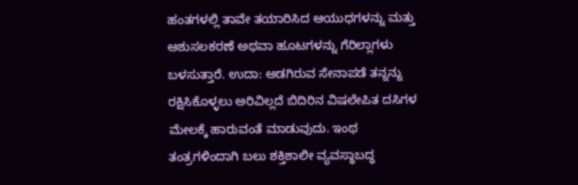ಹಂತಗಳಲ್ಲಿ ತಾವೇ ತಯಾರಿಸಿದ ಆಯುಧಗಳನ್ನು ಮತ್ತು ಆಶುಸಲಕರಣೆ ಅಥವಾ ಹೂಟಗಳನ್ನು ಗೆರಿಲ್ಲಾಗಳು ಬಳಸುತ್ತಾರೆ. ಉದಾ: ಅಡಗಿರುವ ಸೇನಾಪಡೆ ತನ್ನನ್ನು ರಕ್ಷಿಸಿಕೊಳ್ಳಲು ಅರಿವಿಲ್ಲದೆ ಬಿದಿರಿನ ವಿಷಲೇಪಿತ ದಸಿಗಳ ಮೇಲಕ್ಕೆ ಹಾರುವಂತೆ ಮಾಡುವುದು. ಇಂಥ ತಂತ್ರಗಳಿಂದಾಗಿ ಬಲು ಶಕ್ತಿಶಾಲೀ ವ್ಯವಸ್ಥಾಬದ್ಧ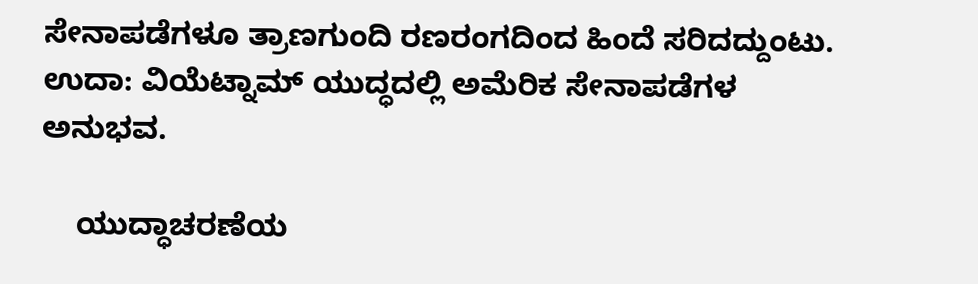ಸೇನಾಪಡೆಗಳೂ ತ್ರಾಣಗುಂದಿ ರಣರಂಗದಿಂದ ಹಿಂದೆ ಸರಿದದ್ದುಂಟು. ಉದಾ: ವಿಯೆಟ್ನಾಮ್ ಯುದ್ಧದಲ್ಲಿ ಅಮೆರಿಕ ಸೇನಾಪಡೆಗಳ ಅನುಭವ.

    ಯುದ್ಧಾಚರಣೆಯ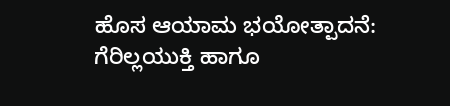ಹೊಸ ಆಯಾಮ ಭಯೋತ್ಪಾದನೆ: ಗೆರಿಲ್ಲಯುಕ್ತಿ ಹಾಗೂ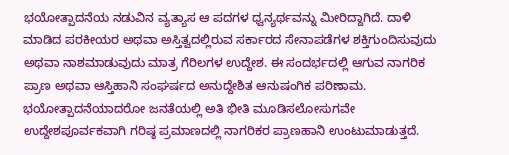ಭಯೋತ್ಪಾದನೆಯ ನಡುವಿನ ವ್ಯತ್ಯಾಸ ಆ ಪದಗಳ ಧ್ವನ್ಯರ್ಥವನ್ನು ಮೀರಿದ್ದಾಗಿದೆ. ದಾಳಿ ಮಾಡಿದ ಪರಕೀಯರ ಅಥವಾ ಅಸ್ತಿತ್ವದಲ್ಲಿರುವ ಸರ್ಕಾರದ ಸೇನಾಪಡೆಗಳ ಶಕ್ತಿಗುಂದಿಸುವುದು ಅಥವಾ ನಾಶಮಾಡುವುದು ಮಾತ್ರ ಗೆರಿಲಗಳ ಉದ್ದೇಶ. ಈ ಸಂದರ್ಭದಲ್ಲಿ ಆಗುವ ನಾಗರಿಕ ಪ್ರಾಣ ಅಥವಾ ಆಸ್ತಿಹಾನಿ ಸಂಘರ್ಷದ ಅನುದ್ದೇಶಿತ ಆನುಷಂಗಿಕ ಪರಿಣಾಮ. ಭಯೋತ್ಪಾದನೆಯಾದರೋ ಜನತೆಯಲ್ಲಿ ಅತಿ ಭೀತಿ ಮೂಡಿಸಲೋಸುಗವೇ ಉದ್ದೇಶಪೂರ್ವಕವಾಗಿ ಗರಿಷ್ಠ ಪ್ರಮಾಣದಲ್ಲಿ ನಾಗರಿಕರ ಪ್ರಾಣಹಾನಿ ಉಂಟುಮಾಡುತ್ತದೆ.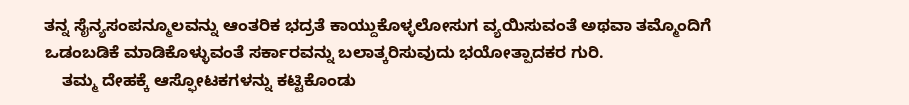ತನ್ನ ಸೈನ್ಯಸಂಪನ್ಮೂಲವನ್ನು ಆಂತರಿಕ ಭದ್ರತೆ ಕಾಯ್ದುಕೊಳ್ಳಲೋಸುಗ ವ್ಯಯಿಸುವಂತೆ ಅಥವಾ ತಮ್ಮೊಂದಿಗೆ ಒಡಂಬಡಿಕೆ ಮಾಡಿಕೊಳ್ಳುವಂತೆ ಸರ್ಕಾರವನ್ನು ಬಲಾತ್ಕರಿಸುವುದು ಭಯೋತ್ಪಾದಕರ ಗುರಿ.
    ತಮ್ಮ ದೇಹಕ್ಕೆ ಆಸ್ಫೋಟಕಗಳನ್ನು ಕಟ್ಟಿಕೊಂಡು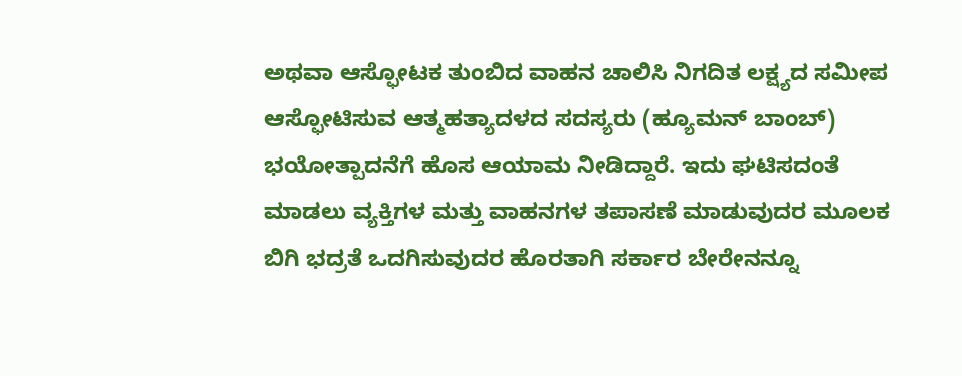ಅಥವಾ ಆಸ್ಫೋಟಕ ತುಂಬಿದ ವಾಹನ ಚಾಲಿಸಿ ನಿಗದಿತ ಲಕ್ಷ್ಯದ ಸಮೀಪ ಆಸ್ಫೋಟಿಸುವ ಆತ್ಮಹತ್ಯಾದಳದ ಸದಸ್ಯರು (ಹ್ಯೂಮನ್ ಬಾಂಬ್) ಭಯೋತ್ಪಾದನೆಗೆ ಹೊಸ ಆಯಾಮ ನೀಡಿದ್ದಾರೆ. ಇದು ಘಟಿಸದಂತೆ ಮಾಡಲು ವ್ಯಕ್ತಿಗಳ ಮತ್ತು ವಾಹನಗಳ ತಪಾಸಣೆ ಮಾಡುವುದರ ಮೂಲಕ ಬಿಗಿ ಭದ್ರತೆ ಒದಗಿಸುವುದರ ಹೊರತಾಗಿ ಸರ್ಕಾರ ಬೇರೇನನ್ನೂ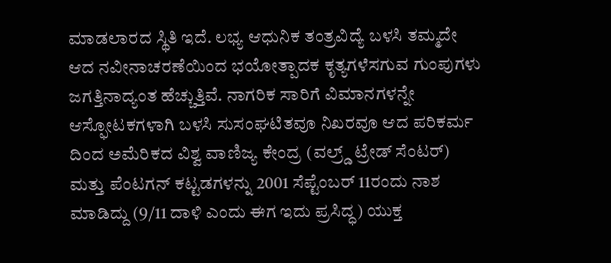ಮಾಡಲಾರದ ಸ್ಥಿತಿ ಇದೆ. ಲಭ್ಯ ಆಧುನಿಕ ತಂತ್ರವಿದ್ಯೆ ಬಳಸಿ ತಮ್ಮದೇ ಆದ ನವೀನಾಚರಣೆಯಿಂದ ಭಯೋತ್ಪಾದಕ ಕೃತ್ಯಗಳೆಸಗುವ ಗುಂಪುಗಳು ಜಗತ್ತಿನಾದ್ಯಂತ ಹೆಚ್ಚುತ್ತಿವೆ. ನಾಗರಿಕ ಸಾರಿಗೆ ವಿಮಾನಗಳನ್ನೇ ಆಸ್ಫೋಟಕಗಳಾಗಿ ಬಳಸಿ ಸುಸಂಘಟಿತವೂ ನಿಖರವೂ ಆದ ಪರಿಕರ್ಮ ದಿಂದ ಅಮೆರಿಕದ ವಿಶ್ವ ವಾಣಿಜ್ಯ ಕೇಂದ್ರ (ವಲ್ರ್ಡ್ ಟ್ರೇಡ್ ಸೆಂಟರ್) ಮತ್ತು ಪೆಂಟಗನ್ ಕಟ್ಟಡಗಳನ್ನು 2001 ಸೆಪ್ಟೆಂಬರ್ 11ರಂದು ನಾಶ ಮಾಡಿದ್ದು (9/11 ದಾಳಿ ಎಂದು ಈಗ ಇದು ಪ್ರಸಿದ್ಧ) ಯುಕ್ತ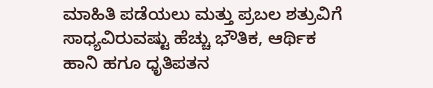ಮಾಹಿತಿ ಪಡೆಯಲು ಮತ್ತು ಪ್ರಬಲ ಶತ್ರುವಿಗೆ ಸಾಧ್ಯವಿರುವಷ್ಟು ಹೆಚ್ಚು ಭೌತಿಕ, ಆರ್ಥಿಕ ಹಾನಿ ಹಗೂ ಧೃತಿಪತನ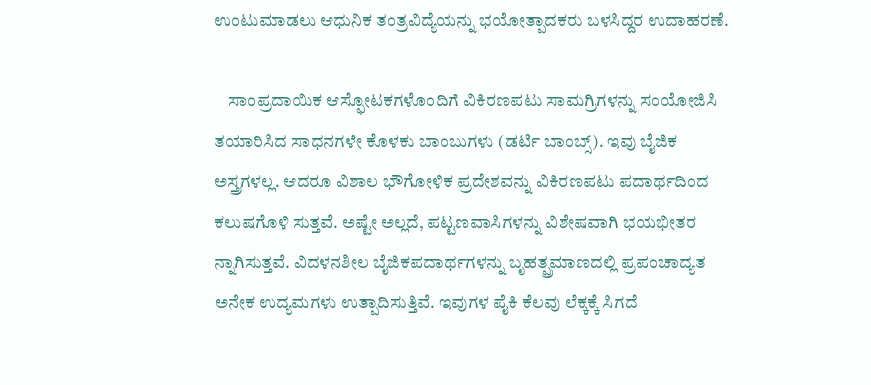ಉಂಟುಮಾಡಲು ಆಧುನಿಕ ತಂತ್ರವಿದ್ಯೆಯನ್ನು ಭಯೋತ್ಪಾದಕರು ಬಳಸಿದ್ದರ ಉದಾಹರಣೆ.

    ಸಾಂಪ್ರದಾಯಿಕ ಆಸ್ಫೋಟಕಗಳೊಂದಿಗೆ ವಿಕಿರಣಪಟು ಸಾಮಗ್ರಿಗಳನ್ನು ಸಂಯೋಜಿಸಿ ತಯಾರಿಸಿದ ಸಾಧನಗಳೇ ಕೊಳಕು ಬಾಂಬುಗಳು (ಡರ್ಟಿ ಬಾಂಬ್ಸ್). ಇವು ಬೈಜಿಕ ಅಸ್ತ್ರಗಳಲ್ಲ. ಆದರೂ ವಿಶಾಲ ಭೌಗೋಳಿಕ ಪ್ರದೇಶವನ್ನು ವಿಕಿರಣಪಟು ಪದಾರ್ಥದಿಂದ ಕಲುಷಗೊಳಿ ಸುತ್ತವೆ. ಅಷ್ಟೇ ಅಲ್ಲದೆ, ಪಟ್ಟಣವಾಸಿಗಳನ್ನು ವಿಶೇಷವಾಗಿ ಭಯಭೀತರ ನ್ನಾಗಿಸುತ್ತವೆ. ವಿದಳನಶೀಲ ಬೈಜಿಕಪದಾರ್ಥಗಳನ್ನು ಬೃಹತ್ಪ್ರಮಾಣದಲ್ಲಿ ಪ್ರಪಂಚಾದ್ಯತ ಅನೇಕ ಉದ್ಯಮಗಳು ಉತ್ಪಾದಿಸುತ್ತಿವೆ. ಇವುಗಳ ಪೈಕಿ ಕೆಲವು ಲೆಕ್ಕಕ್ಕೆ ಸಿಗದೆ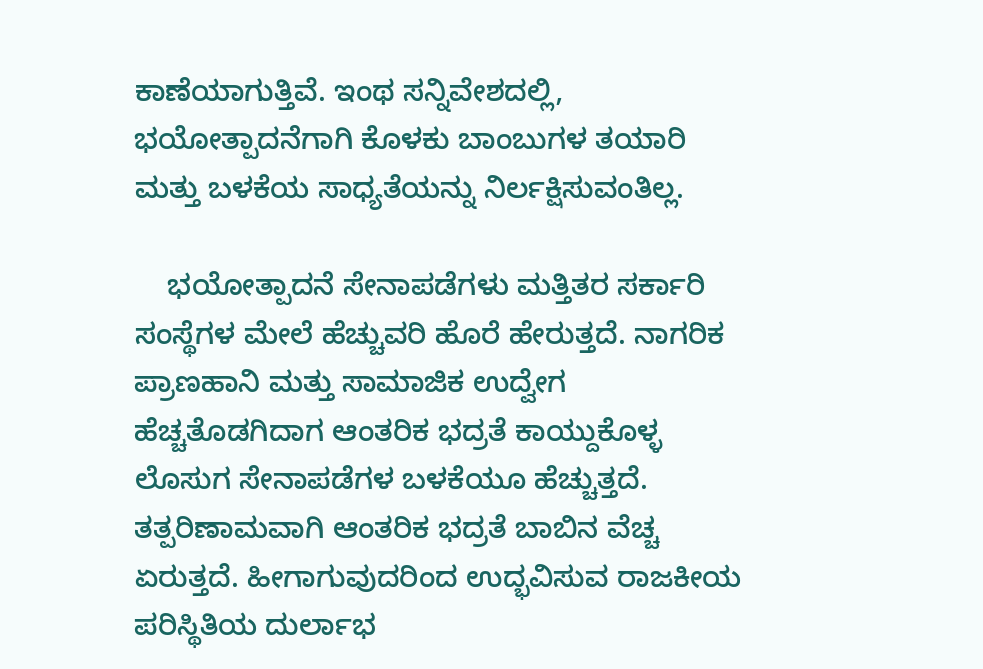ಕಾಣೆಯಾಗುತ್ತಿವೆ. ಇಂಥ ಸನ್ನಿವೇಶದಲ್ಲಿ, ಭಯೋತ್ಪಾದನೆಗಾಗಿ ಕೊಳಕು ಬಾಂಬುಗಳ ತಯಾರಿ ಮತ್ತು ಬಳಕೆಯ ಸಾಧ್ಯತೆಯನ್ನು ನಿರ್ಲಕ್ಷಿಸುವಂತಿಲ್ಲ.

    ಭಯೋತ್ಪಾದನೆ ಸೇನಾಪಡೆಗಳು ಮತ್ತಿತರ ಸರ್ಕಾರಿ ಸಂಸ್ಥೆಗಳ ಮೇಲೆ ಹೆಚ್ಚುವರಿ ಹೊರೆ ಹೇರುತ್ತದೆ. ನಾಗರಿಕ ಪ್ರಾಣಹಾನಿ ಮತ್ತು ಸಾಮಾಜಿಕ ಉದ್ವೇಗ ಹೆಚ್ಚತೊಡಗಿದಾಗ ಆಂತರಿಕ ಭದ್ರತೆ ಕಾಯ್ದುಕೊಳ್ಳ ಲೊಸುಗ ಸೇನಾಪಡೆಗಳ ಬಳಕೆಯೂ ಹೆಚ್ಚುತ್ತದೆ. ತತ್ಪರಿಣಾಮವಾಗಿ ಆಂತರಿಕ ಭದ್ರತೆ ಬಾಬಿನ ವೆಚ್ಚ ಏರುತ್ತದೆ. ಹೀಗಾಗುವುದರಿಂದ ಉದ್ಭವಿಸುವ ರಾಜಕೀಯ ಪರಿಸ್ಥಿತಿಯ ದುರ್ಲಾಭ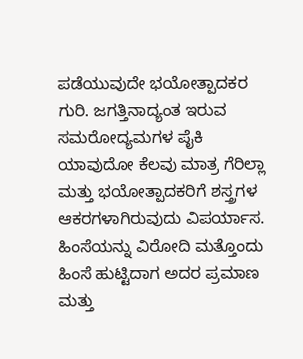ಪಡೆಯುವುದೇ ಭಯೋತ್ಪಾದಕರ ಗುರಿ. ಜಗತ್ತಿನಾದ್ಯಂತ ಇರುವ ಸಮರೋದ್ಯಮಗಳ ಪೈಕಿ ಯಾವುದೋ ಕೆಲವು ಮಾತ್ರ ಗೆರಿಲ್ಲಾ ಮತ್ತು ಭಯೋತ್ಪಾದಕರಿಗೆ ಶಸ್ತ್ರಗಳ ಆಕರಗಳಾಗಿರುವುದು ವಿಪರ್ಯಾಸ. ಹಿಂಸೆಯನ್ನು ವಿರೋದಿ ಮತ್ತೊಂದು ಹಿಂಸೆ ಹುಟ್ಟಿದಾಗ ಅದರ ಪ್ರಮಾಣ ಮತ್ತು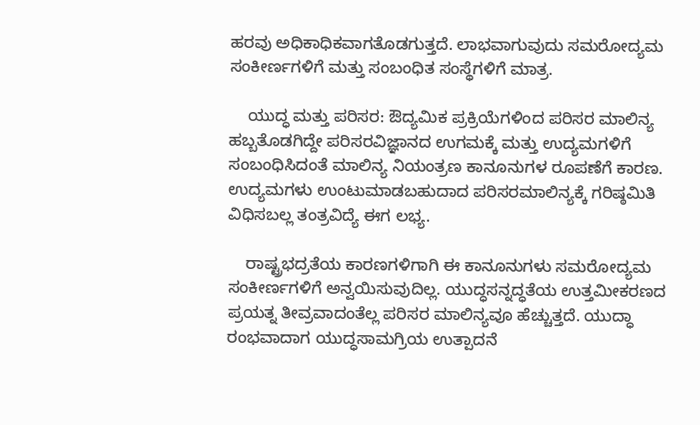ಹರವು ಅಧಿಕಾಧಿಕವಾಗತೊಡಗುತ್ತದೆ. ಲಾಭವಾಗುವುದು ಸಮರೋದ್ಯಮ ಸಂಕೀರ್ಣಗಳಿಗೆ ಮತ್ತು ಸಂಬಂಧಿತ ಸಂಸ್ಥೆಗಳಿಗೆ ಮಾತ್ರ.

    ಯುದ್ಧ ಮತ್ತು ಪರಿಸರ: ಔದ್ಯಮಿಕ ಪ್ರಕ್ರಿಯೆಗಳಿಂದ ಪರಿಸರ ಮಾಲಿನ್ಯ ಹಬ್ಬತೊಡಗಿದ್ದೇ ಪರಿಸರವಿಜ್ಞಾನದ ಉಗಮಕ್ಕೆ ಮತ್ತು ಉದ್ಯಮಗಳಿಗೆ ಸಂಬಂಧಿಸಿದಂತೆ ಮಾಲಿನ್ಯ ನಿಯಂತ್ರಣ ಕಾನೂನುಗಳ ರೂಪಣೆಗೆ ಕಾರಣ. ಉದ್ಯಮಗಳು ಉಂಟುಮಾಡಬಹುದಾದ ಪರಿಸರಮಾಲಿನ್ಯಕ್ಕೆ ಗರಿಷ್ಠಮಿತಿ ವಿಧಿಸಬಲ್ಲ ತಂತ್ರವಿದ್ಯೆ ಈಗ ಲಭ್ಯ.

    ರಾಷ್ಟ್ರಭದ್ರತೆಯ ಕಾರಣಗಳಿಗಾಗಿ ಈ ಕಾನೂನುಗಳು ಸಮರೋದ್ಯಮ ಸಂಕೀರ್ಣಗಳಿಗೆ ಅನ್ವಯಿಸುವುದಿಲ್ಲ. ಯುದ್ಧಸನ್ನದ್ಧತೆಯ ಉತ್ತಮೀಕರಣದ ಪ್ರಯತ್ನ ತೀವ್ರವಾದಂತೆಲ್ಲ ಪರಿಸರ ಮಾಲಿನ್ಯವೂ ಹೆಚ್ಚುತ್ತದೆ. ಯುದ್ಧಾ ರಂಭವಾದಾಗ ಯುದ್ಧಸಾಮಗ್ರಿಯ ಉತ್ಪಾದನೆ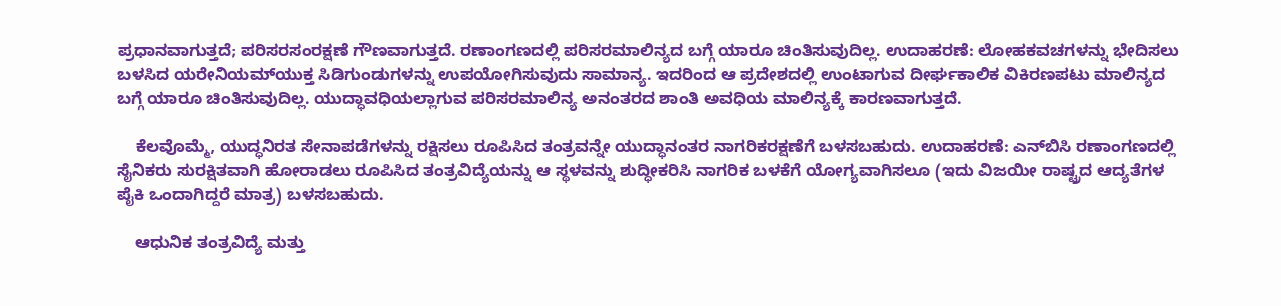ಪ್ರಧಾನವಾಗುತ್ತದೆ; ಪರಿಸರಸಂರಕ್ಷಣೆ ಗೌಣವಾಗುತ್ತದೆ. ರಣಾಂಗಣದಲ್ಲಿ ಪರಿಸರಮಾಲಿನ್ಯದ ಬಗ್ಗೆ ಯಾರೂ ಚಿಂತಿಸುವುದಿಲ್ಲ. ಉದಾಹರಣೆ: ಲೋಹಕವಚಗಳನ್ನು ಭೇದಿಸಲು ಬಳಸಿದ ಯರೇನಿಯಮ್‍ಯುಕ್ತ ಸಿಡಿಗುಂಡುಗಳನ್ನು ಉಪಯೋಗಿಸುವುದು ಸಾಮಾನ್ಯ. ಇದರಿಂದ ಆ ಪ್ರದೇಶದಲ್ಲಿ ಉಂಟಾಗುವ ದೀರ್ಘಕಾಲಿಕ ವಿಕಿರಣಪಟು ಮಾಲಿನ್ಯದ ಬಗ್ಗೆ ಯಾರೂ ಚಿಂತಿಸುವುದಿಲ್ಲ. ಯುದ್ಧಾವಧಿಯಲ್ಲಾಗುವ ಪರಿಸರಮಾಲಿನ್ಯ ಅನಂತರದ ಶಾಂತಿ ಅವಧಿಯ ಮಾಲಿನ್ಯಕ್ಕೆ ಕಾರಣವಾಗುತ್ತದೆ.

    ಕೆಲವೊಮ್ಮೆ, ಯುದ್ಧನಿರತ ಸೇನಾಪಡೆಗಳನ್ನು ರಕ್ಷಿಸಲು ರೂಪಿಸಿದ ತಂತ್ರವನ್ನೇ ಯುದ್ಧಾನಂತರ ನಾಗರಿಕರಕ್ಷಣೆಗೆ ಬಳಸಬಹುದು. ಉದಾಹರಣೆ: ಎನ್‍ಬಿಸಿ ರಣಾಂಗಣದಲ್ಲಿ ಸೈನಿಕರು ಸುರಕ್ಷಿತವಾಗಿ ಹೋರಾಡಲು ರೂಪಿಸಿದ ತಂತ್ರವಿದ್ಯೆಯನ್ನು ಆ ಸ್ಥಳವನ್ನು ಶುದ್ಧೀಕರಿಸಿ ನಾಗರಿಕ ಬಳಕೆಗೆ ಯೋಗ್ಯವಾಗಿಸಲೂ (ಇದು ವಿಜಯೀ ರಾಷ್ಟ್ರದ ಆದ್ಯತೆಗಳ ಪೈಕಿ ಒಂದಾಗಿದ್ದರೆ ಮಾತ್ರ) ಬಳಸಬಹುದು.

    ಆಧುನಿಕ ತಂತ್ರವಿದ್ಯೆ ಮತ್ತು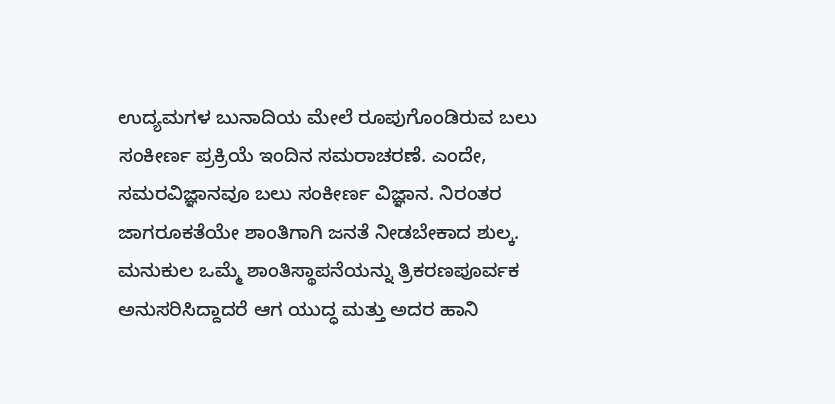ಉದ್ಯಮಗಳ ಬುನಾದಿಯ ಮೇಲೆ ರೂಪುಗೊಂಡಿರುವ ಬಲು ಸಂಕೀರ್ಣ ಪ್ರಕ್ರಿಯೆ ಇಂದಿನ ಸಮರಾಚರಣೆ. ಎಂದೇ, ಸಮರವಿಜ್ಞಾನವೂ ಬಲು ಸಂಕೀರ್ಣ ವಿಜ್ಞಾನ. ನಿರಂತರ ಜಾಗರೂಕತೆಯೇ ಶಾಂತಿಗಾಗಿ ಜನತೆ ನೀಡಬೇಕಾದ ಶುಲ್ಕ. ಮನುಕುಲ ಒಮ್ಮೆ ಶಾಂತಿಸ್ಥಾಪನೆಯನ್ನು ತ್ರಿಕರಣಪೂರ್ವಕ ಅನುಸರಿಸಿದ್ದಾದರೆ ಆಗ ಯುದ್ಧ ಮತ್ತು ಅದರ ಹಾನಿ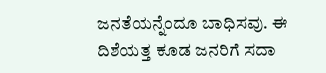ಜನತೆಯನ್ನೆಂದೂ ಬಾಧಿಸವು. ಈ ದಿಶೆಯತ್ತ ಕೂಡ ಜನರಿಗೆ ಸದಾ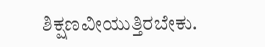ಶಿಕ್ಷಣವೀಯುತ್ತಿರಬೇಕು.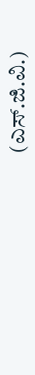(ಎಸ್.ಜಿ.ವಿ.)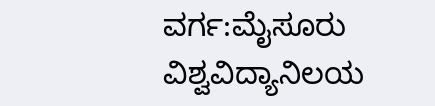ವರ್ಗ:ಮೈಸೂರು ವಿಶ್ವವಿದ್ಯಾನಿಲಯ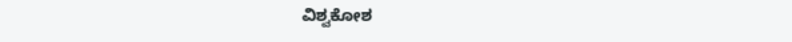ವಿಶ್ವಕೋಶ